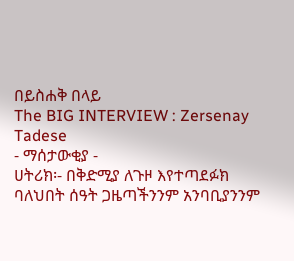በይስሐቅ በላይ
The BIG INTERVIEW : Zersenay Tadese
- ማሰታውቂያ -
ሀትሪክ፡- በቅድሚያ ለጉዞ እየተጣደፉክ
ባለህበት ሰዓት ጋዜጣችንንም አንባቢያንንም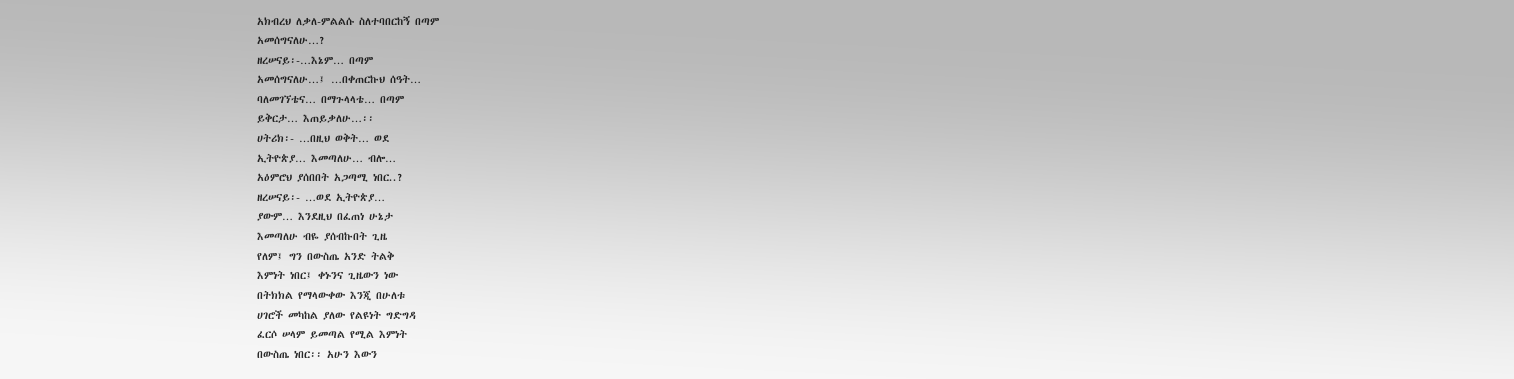አክብረህ ለቃለ-ምልልሱ ስለተባበርከኝ በጣም
አመሰግናለሁ…?
ዘረሠናይ፡-…እኔም… በጣም
አመሰግናለሁ…፤ …በቀጠርኩህ ሰዓት…
ባለመገኘቴና… በማጉላላቴ… በጣም
ይቅርታ… እጠይቃለሁ…፡፡
ሀትሪክ፡- …በዚህ ወቅት… ወደ
ኢትዮጵያ… እመጣለሁ… ብሎ…
አዕምሮህ ያሰበበት አጋጣሚ ነበር..?
ዘረሠናይ፡- …ወደ ኢትዮጵያ…
ያውም… እንደዚህ በፈጠነ ሁኔታ
እመጣለሁ ብዬ ያሰብኩበት ጊዜ
የለም፤ ግን በውስጤ አንድ ትልቅ
እምነት ነበር፤ ቀኑንና ጊዜውን ነው
በትክክል የማላውቀው እንጂ በሁለቱ
ሀገሮች መካከል ያለው የልዩነት ግድግዳ
ፈርሶ ሠላም ይመጣል የሚል እምነት
በውስጤ ነበር፡፡ አሁን እውን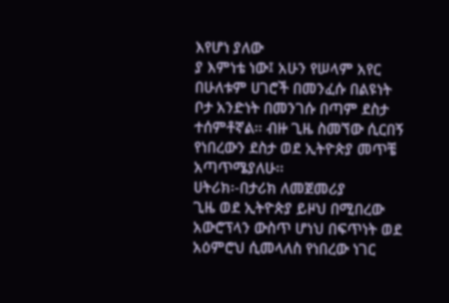እየሆነ ያለው
ያ እምነቴ ነው፤ አሁን የሠላም አየር
በሁለቱም ሀገሮች በመንፈሱ በልዩነት
ቦታ አንድነት በመንገሱ በጣም ደስታ
ተሰምቶኛል፡፡ ብዙ ጊዜ ስመኘው ሲርበኝ
የነበረውን ደስታ ወደ ኢትዮጵያ መጥቼ
አጣጥሜያለሁ፡፡
ሀትሪክ፡-በታሪክ ለመጀመሪያ
ጊዜ ወደ ኢትዮጵያ ይዞህ በሚበረው
አውሮፕላን ውስጥ ሆነህ በፍጥነት ወደ
አዕምሮህ ሲመላለስ የነበረው ነገር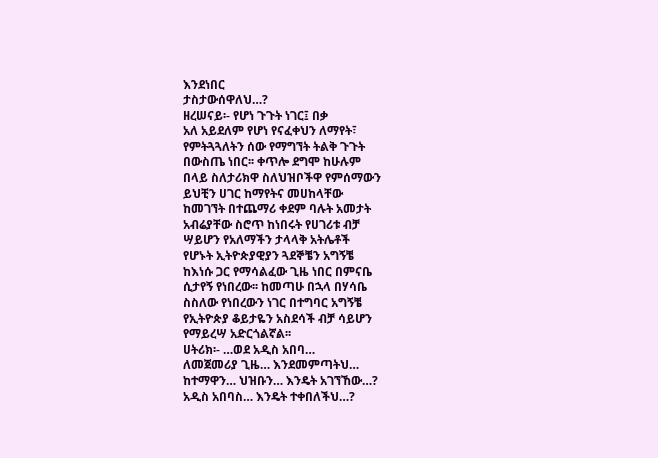እንደነበር
ታስታውሰዋለህ…?
ዘረሠናይ፡- የሆነ ጉጉት ነገር፤ በቃ
አለ አይደለም የሆነ የናፈቀህን ለማየት፣
የምትጓጓለትን ሰው የማግኘት ትልቅ ጉጉት
በውስጤ ነበር፡፡ ቀጥሎ ደግሞ ከሁሉም
በላይ ስለታሪክዋ ስለህዝቦችዋ የምሰማውን
ይህቺን ሀገር ከማየትና መሀከላቸው
ከመገኘት በተጨማሪ ቀደም ባሉት አመታት
አብሬያቸው ስሮጥ ከነበሩት የሀገሪቱ ብቻ
ሣይሆን የአለማችን ታላላቅ አትሌቶች
የሆኑት ኢትዮጵያዊያን ጓደኞቼን አግኝቼ
ከእነሱ ጋር የማሳልፈው ጊዜ ነበር በምናቤ
ሲታየኝ የነበረው፡፡ ከመጣሁ በኋላ በሃሳቤ
ስስለው የነበረውን ነገር በተግባር አግኝቼ
የኢትዮጵያ ቆይታዬን አስደሳች ብቻ ሳይሆን
የማይረሣ አድርጎልኛል፡፡
ሀትሪክ፡- …ወደ አዲስ አበባ…
ለመጀመሪያ ጊዜ… እንደመምጣትህ…
ከተማዋን… ህዝቡን… እንዴት አገኘኸው…?
አዲስ አበባስ… እንዴት ተቀበለችህ…?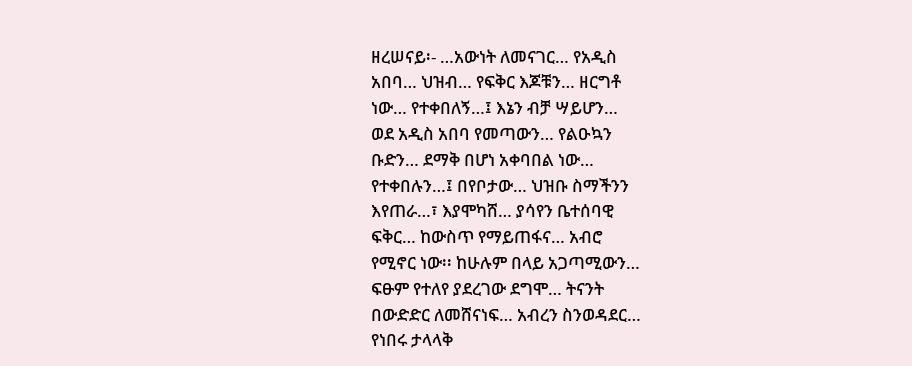ዘረሠናይ፡- …አውነት ለመናገር… የአዲስ
አበባ… ህዝብ… የፍቅር እጆቹን… ዘርግቶ
ነው… የተቀበለኝ…፤ እኔን ብቻ ሣይሆን…
ወደ አዲስ አበባ የመጣውን… የልዑኳን
ቡድን… ደማቅ በሆነ አቀባበል ነው…
የተቀበሉን…፤ በየቦታው… ህዝቡ ስማችንን
እየጠራ…፣ እያሞካሸ… ያሳየን ቤተሰባዊ
ፍቅር… ከውስጥ የማይጠፋና… አብሮ
የሚኖር ነው፡፡ ከሁሉም በላይ አጋጣሚውን…
ፍፁም የተለየ ያደረገው ደግሞ… ትናንት
በውድድር ለመሸናነፍ… አብረን ስንወዳደር…
የነበሩ ታላላቅ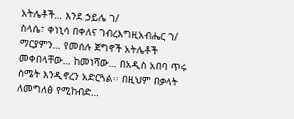አትሌቶች… እንደ ኃይሌ ገ/
ስላሴ፣ ቀነኒሳ በቀለና ገብረእግዚአብሔር ገ/
ማርያምን… የመሰሉ ጀግኖች አትሌቶች
መቀበላቸው… ከመነሻው… በአዲስ አበባ ጥሩ
ስሜት እንዲኖረን አድርጓል፡፡ በዚህም በቃላት
ለመግለፅ የሚከብድ…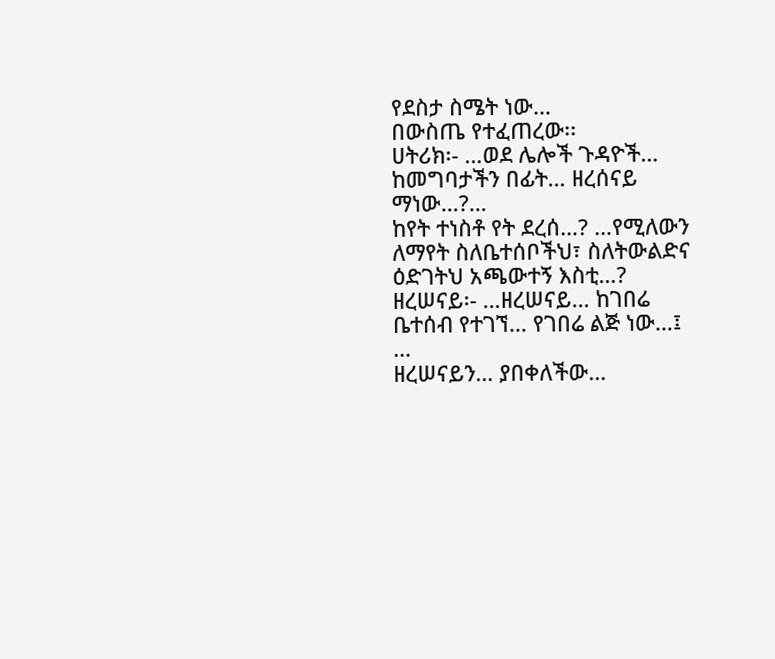የደስታ ስሜት ነው…
በውስጤ የተፈጠረው፡፡
ሀትሪክ፡- …ወደ ሌሎች ጉዳዮች…
ከመግባታችን በፊት… ዘረሰናይ ማነው…?…
ከየት ተነስቶ የት ደረሰ…? …የሚለውን
ለማየት ስለቤተሰቦችህ፣ ስለትውልድና
ዕድገትህ አጫውተኝ እስቲ…?
ዘረሠናይ፡- …ዘረሠናይ… ከገበሬ
ቤተሰብ የተገኘ… የገበሬ ልጅ ነው…፤ …
ዘረሠናይን… ያበቀለችው…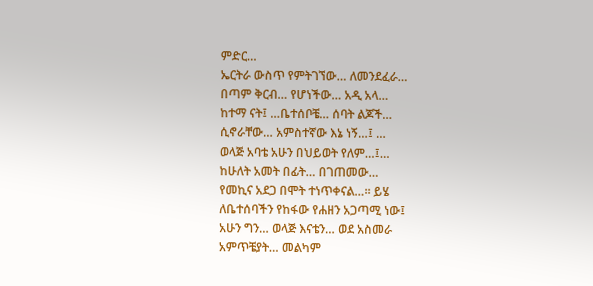ምድር…
ኤርትራ ውስጥ የምትገኘው… ለመንደፈራ…
በጣም ቅርብ… የሆነችው… አዲ አላ…
ከተማ ናት፤ …ቤተሰቦቼ… ሰባት ልጆች…
ሲኖራቸው… አምስተኛው እኔ ነኝ…፤ …
ወላጅ አባቴ አሁን በህይወት የለም…፤…
ከሁለት አመት በፊት… በገጠመው…
የመኪና አደጋ በሞት ተነጥቀናል…፡፡ ይሄ
ለቤተሰባችን የከፋው የሐዘን አጋጣሚ ነው፤
አሁን ግን… ወላጅ እናቴን… ወደ አስመራ
አምጥቼያት… መልካም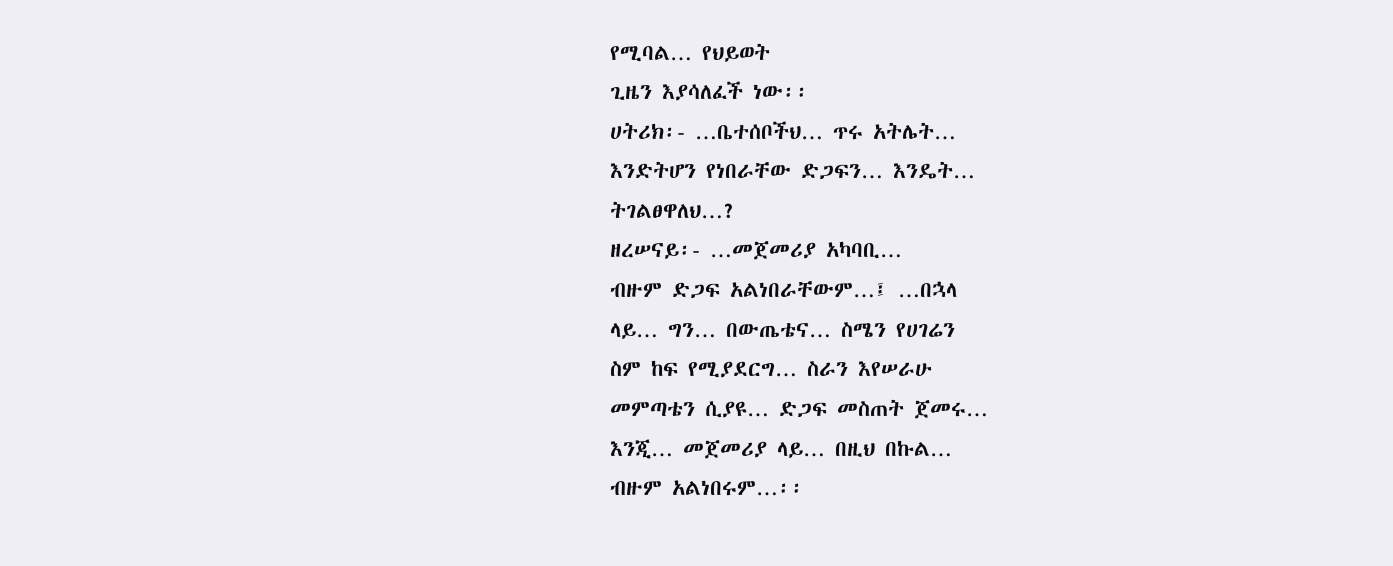የሚባል… የህይወት
ጊዜን እያሳለፈች ነው፡፡
ሀትሪክ፡- …ቤተሰቦችህ… ጥሩ አትሌት…
እንድትሆን የነበራቸው ድጋፍን… እንዴት…
ትገልፀዋለህ…?
ዘረሠናይ፡- …መጀመሪያ አካባቢ…
ብዙም ድጋፍ አልነበራቸውም…፤ …በኋላ
ላይ… ግን… በውጤቴና… ስሜን የሀገሬን
ስም ከፍ የሚያደርግ… ስራን እየሠራሁ
መምጣቴን ሲያዩ… ድጋፍ መስጠት ጀመሩ…
እንጂ… መጀመሪያ ላይ… በዚህ በኩል…
ብዙም አልነበሩም…፡፡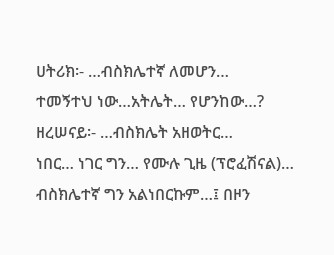ሀትሪክ፡- …ብስክሌተኛ ለመሆን…
ተመኝተህ ነው…አትሌት… የሆንከው…?
ዘረሠናይ፡- …ብስክሌት አዘወትር…
ነበር… ነገር ግን… የሙሉ ጊዜ (ፕሮፈሽናል)…
ብስክሌተኛ ግን አልነበርኩም…፤ በዞን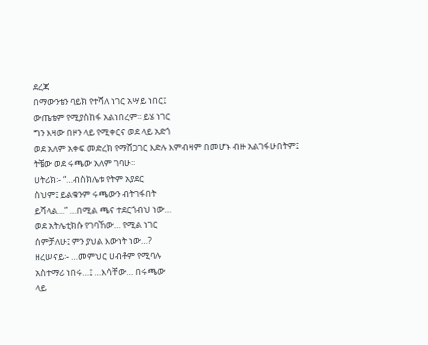ደረጃ
በማውንቴን ባይክ የተሻለ ነገር አሣይ ነበር፤
ውጤቴም የሚያስከፋ አልነበረም፡፡ ይሄ ነገር
ግን እዛው በዞን ላይ የሚቀርና ወደ ላይ አድጎ
ወደ አለም አቀፍ መድረክ የማሸጋገር እድሉ እምብዛም በመሆኑ ብዙ አልገፋሁበትም፤
ትቼው ወደ ሩጫው አለም ገባሁ፡፡
ሀትሪክ፡- “…ብስክሌቱ የትም አያደር
ስህም፤ ይልቁንም ሩጫውን ብትገፋበት
ይሻላል…” …በሚል ጫና ተደርጎብህ ነው…
ወደ አትሌቲክሱ የገባኸው… የሚል ነገር
ሰምቻለሁ፤ ምን ያህል እውነት ነው…?
ዘረሠናይ፡- …መምህር ሀብቶም የሚባሉ
አስተማሪ ነበሩ…፤ …እሳቸው… በሩጫው
ላይ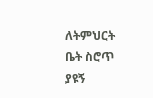ለትምህርት ቤት ስሮጥ ያዩኝ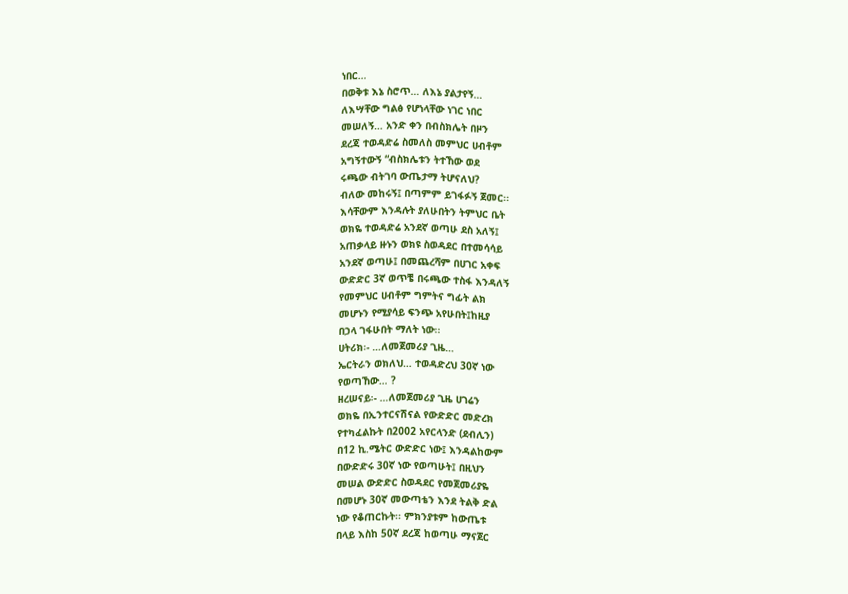ነበር…
በወቅቱ እኔ ስሮጥ… ለእኔ ያልታየኝ…
ለእሣቸው ግልፅ የሆነላቸው ነገር ነበር
መሠለኝ… አንድ ቀን በብስክሌት በዞን
ደረጃ ተወዳድሬ ስመለስ መምህር ሀብቶም
አግኝተውኝ “ብስክሌቱን ትተኸው ወደ
ሩጫው ብትገባ ውጤታማ ትሆናለህ?
ብለው መከሩኝ፤ በጣምም ይገፋፉኝ ጀመር፡፡
እሳቸውም እንዳሉት ያለሁበትን ትምህር ቤት
ወክዬ ተወዳድሬ አንደኛ ወጣሁ ደስ አለኝ፤
አጠቃላይ ዙኑን ወክዩ ስወዳደር በተመሳሳይ
አንደኛ ወጣሁ፤ በመጨረሻም በሀገር አቀፍ
ውድድር 3ኛ ወጥቼ በሩጫው ተስፋ እንዳለኝ
የመምህር ሀብቶም ግምትና ግፊት ልክ
መሆኑን የሚያሳይ ፍንጭ አየሁበት፤ከዚያ
በኃላ ገፋሁበት ማለት ነው፡፡
ሀትሪክ፡- …ለመጀመሪያ ጊዜ…
ኤርትራን ወክለህ… ተወዳድረህ 30ኛ ነው
የወጣኸው… ?
ዘረሠናይ፡- …ለመጀመሪያ ጊዜ ሀገሬን
ወክዬ በኢንተርናሽናል የውድድር መድረክ
የተካፈልኩት በ2002 አየርላንድ (ደብሊን)
በ12 ኪ.ሜትር ውድድር ነው፤ እንዳልከውም
በውድድሩ 30ኛ ነው የወጣሁት፤ በዚህን
መሠል ውድድር ስወዳደር የመጀመሪያዬ
በመሆኑ 30ኛ መውጣቴን እንደ ትልቅ ድል
ነው የቆጠርኩት፡፡ ምክንያቱም ከውጤቱ
በላይ እስከ 50ኛ ደረጃ ከወጣሁ ማናጀር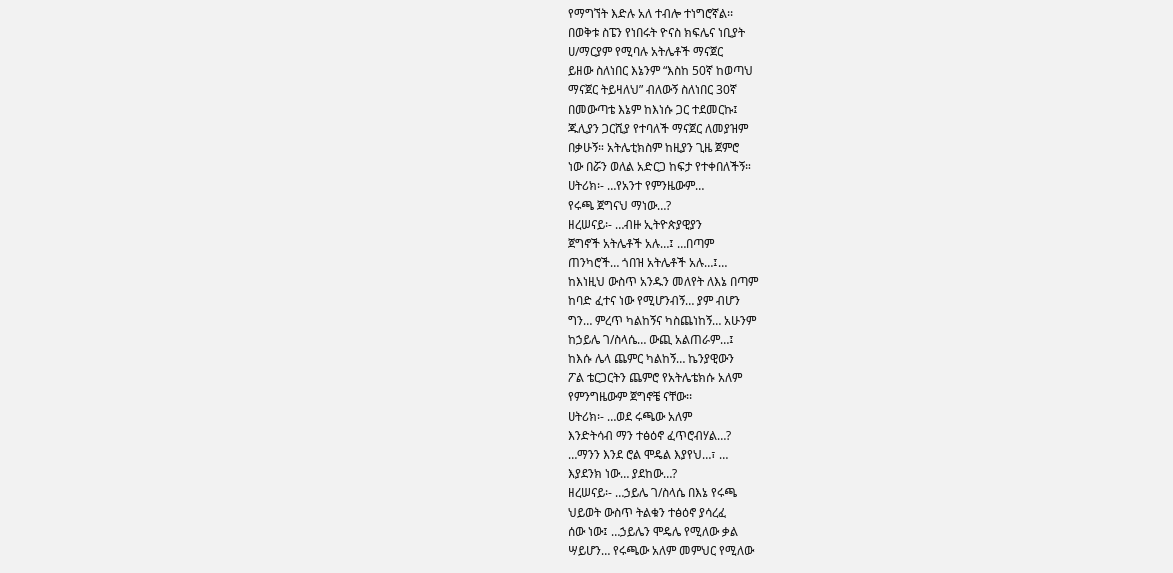የማግኘት እድሉ አለ ተብሎ ተነግሮኛል፡፡
በወቅቱ ስፔን የነበሩት ዮናስ ክፍሌና ነቢያት
ሀ/ማርያም የሚባሉ አትሌቶች ማናጀር
ይዘው ስለነበር እኔንም “እስከ 50ኛ ከወጣህ
ማናጀር ትይዛለህ” ብለውኝ ስለነበር 30ኛ
በመውጣቴ እኔም ከእነሱ ጋር ተደመርኩ፤
ጁሊያን ጋርሺያ የተባለች ማናጀር ለመያዝም
በቃሁኝ። አትሌቲክስም ከዚያን ጊዜ ጀምሮ
ነው በሯን ወለል አድርጋ ከፍታ የተቀበለችኝ።
ሀትሪክ፡- …የአንተ የምንዜውም…
የሩጫ ጀግናህ ማነው…?
ዘረሠናይ፡- …ብዙ ኢትዮጵያዊያን
ጀግኖች አትሌቶች አሉ…፤ …በጣም
ጠንካሮች… ጎበዝ አትሌቶች አሉ…፤…
ከእነዚህ ውስጥ አንዱን መለየት ለእኔ በጣም
ከባድ ፈተና ነው የሚሆንብኝ… ያም ብሆን
ግን… ምረጥ ካልከኝና ካስጨነከኝ… አሁንም
ከኃይሌ ገ/ስላሴ… ውጪ አልጠራም…፤
ከእሱ ሌላ ጨምር ካልከኝ… ኬንያዊውን
ፖል ቴርጋርትን ጨምሮ የአትሌቴክሱ አለም
የምንግዜውም ጀግኖቼ ናቸው፡፡
ሀትሪክ፡- …ወደ ሩጫው አለም
እንድትሳብ ማን ተፅዕኖ ፈጥሮብሃል…?
…ማንን እንደ ሮል ሞዴል እያየህ…፣ …
እያደንክ ነው… ያደከው…?
ዘረሠናይ፡- …ኃይሌ ገ/ስላሴ በእኔ የሩጫ
ህይወት ውስጥ ትልቁን ተፅዕኖ ያሳረፈ
ሰው ነው፤ …ኃይሌን ሞዴሌ የሚለው ቃል
ሣይሆን… የሩጫው አለም መምህር የሚለው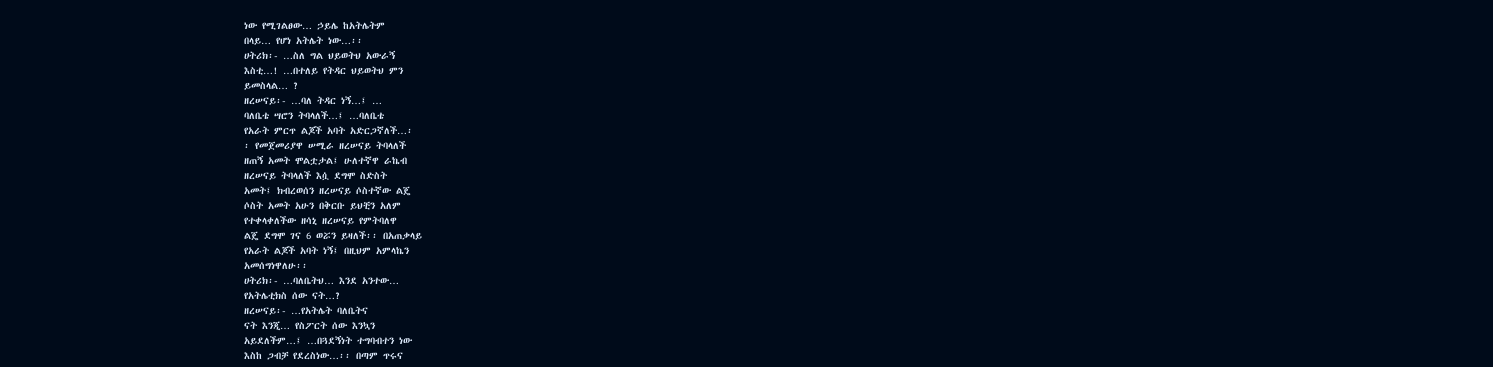ነው የሚገልፀው… ኃይሌ ከአትሌትም
በላይ… የሆነ አትሌት ነው…፡፡
ሀትሪክ፡- …ስለ ግል ህይወትህ አውራኝ
እስቲ…! …በተለይ የትዳር ህይወትህ ምን
ይመስላል… ?
ዘረሠናይ፡- …ባለ ትዳር ነኝ…፤ …
ባለቤቴ ሣሮን ትባላለች…፤ …ባለቤቴ
የአራት ምርጥ ልጆች አባት አድርጋኛለች…፡
፡ የመጀመሪያዋ ሠሚራ ዘረሠናይ ትባላለች
ዘጠኝ አመት ሞልቷታል፤ ሁለተኛዋ ራኬብ
ዘረሠናይ ትባላለች እሷ ደግሞ ስድስት
አመት፤ ክብረወሰን ዘረሠናይ ሶስተኛው ልጄ
ሶስት አመት አሁን በቅርቡ ይህቺን አለም
የተቀላቀለችው ዘሳኒ ዘረሠናይ የምትባለዋ
ልጄ ደግሞ ገና 6 ወሯን ይዛለች፡፡ በአጠቃላይ
የአራት ልጆች አባት ነኝ፤ በዚህም አምላኬን
አመሰግነዋለሁ፡፡
ሀትሪክ፡- …ባለቤትህ… እንደ አንተው…
የአትሌቲክስ ሰው ናት…?
ዘረሠናይ፡- …የአትሌት ባለቤትና
ናት እንጂ… የስፖርት ሰው እንኳን
አይደለችም…፤ …በጓደኝነት ተግባብተን ነው
እስከ ጋብቻ የደረስነው…፡፡ በጣም ጥሩና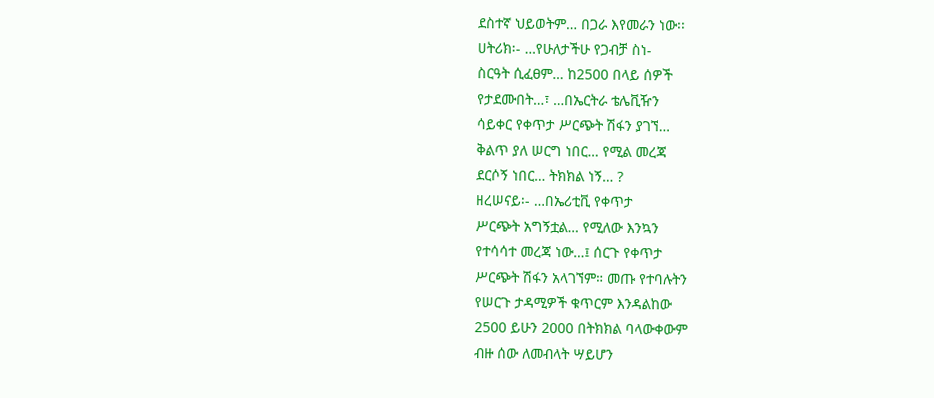ደስተኛ ህይወትም… በጋራ እየመራን ነው፡፡
ሀትሪክ፡- …የሁለታችሁ የጋብቻ ስነ-
ስርዓት ሲፈፀም… ከ2500 በላይ ሰዎች
የታደሙበት…፣ …በኤርትራ ቴሌቪዥን
ሳይቀር የቀጥታ ሥርጭት ሽፋን ያገኘ…
ቅልጥ ያለ ሠርግ ነበር… የሚል መረጃ
ደርሶኝ ነበር… ትክክል ነኝ… ?
ዘረሠናይ፡- …በኤሪቲቪ የቀጥታ
ሥርጭት አግኝቷል… የሚለው እንኳን
የተሳሳተ መረጃ ነው…፤ ሰርጉ የቀጥታ
ሥርጭት ሽፋን አላገኘም። መጡ የተባሉትን
የሠርጉ ታዳሚዎች ቁጥርም እንዳልከው
2500 ይሁን 2000 በትክክል ባላውቀውም
ብዙ ሰው ለመብላት ሣይሆን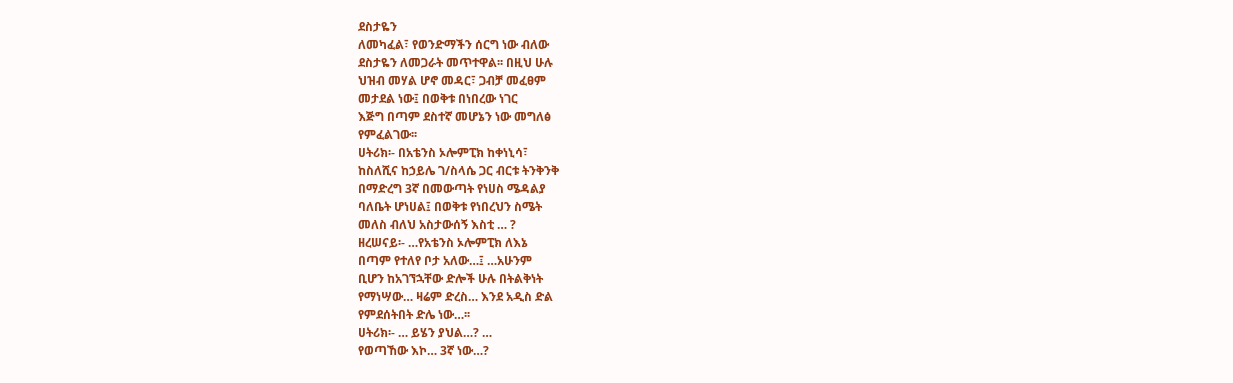ደስታዬን
ለመካፈል፣ የወንድማችን ሰርግ ነው ብለው
ደስታዬን ለመጋራት መጥተዋል፡፡ በዚህ ሁሉ
ህዝብ መሃል ሆኖ መዳር፣ ጋብቻ መፈፀም
መታደል ነው፤ በወቅቱ በነበረው ነገር
እጅግ በጣም ደስተኛ መሆኔን ነው መግለፅ
የምፈልገው፡፡
ሀትሪክ፡- በአቴንስ ኦሎምፒክ ከቀነኒሳ፣
ከስለሺና ከኃይሌ ገ/ስላሴ ጋር ብርቱ ትንቅንቅ
በማድረግ 3ኛ በመውጣት የነሀስ ሜዳልያ
ባለቤት ሆነሀል፤ በወቅቱ የነበረህን ስሜት
መለስ ብለህ አስታውሰኝ እስቲ … ?
ዘረሠናይ፡- …የአቴንስ ኦሎምፒክ ለእኔ
በጣም የተለየ ቦታ አለው…፤ …አሁንም
ቢሆን ከአገኘኋቸው ድሎች ሁሉ በትልቅነት
የማነሣው… ዛሬም ድረስ… እንደ አዲስ ድል
የምደሰትበት ድሌ ነው…፡፡
ሀትሪክ፡- … ይሄን ያህል…? …
የወጣኸው እኮ… 3ኛ ነው…?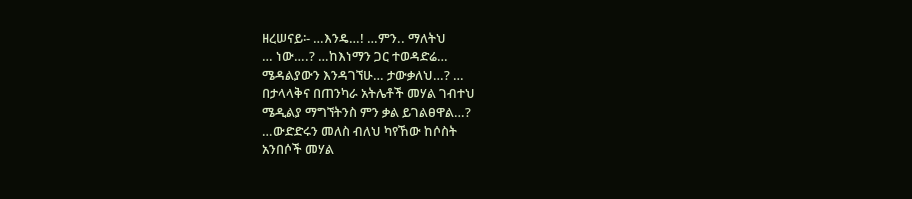ዘረሠናይ፡- …እንዴ…! …ምን.. ማለትህ
… ነው….? …ከእነማን ጋር ተወዳድሬ…
ሜዳልያውን እንዳገኘሁ… ታውቃለህ…? …
በታላላቅና በጠንካራ አትሌቶች መሃል ገብተህ
ሜዲልያ ማግኘትንስ ምን ቃል ይገልፀዋል…?
…ውድድሩን መለስ ብለህ ካየኸው ከሶስት
አንበሶች መሃል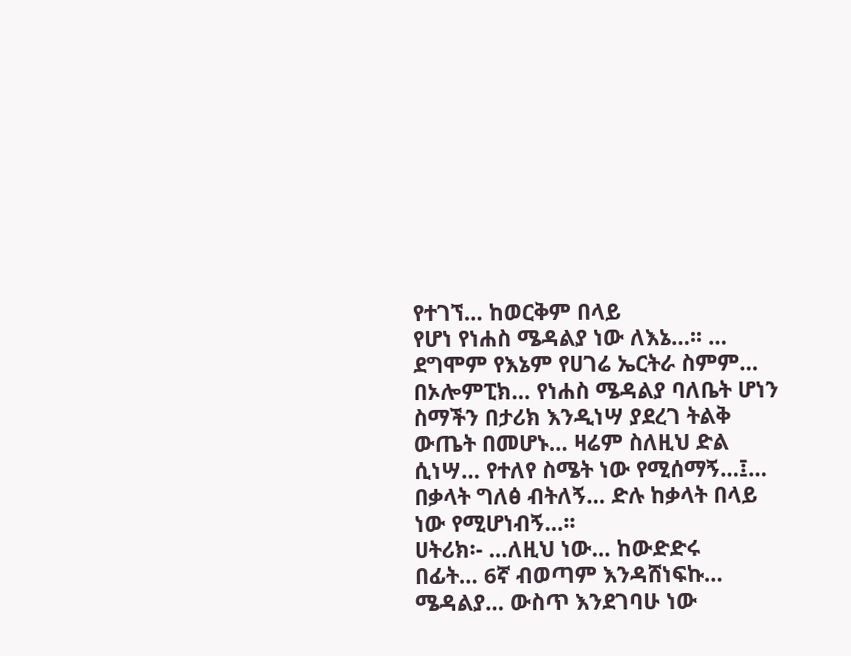የተገኘ… ከወርቅም በላይ
የሆነ የነሐስ ሜዳልያ ነው ለእኔ…፡፡ …
ደግሞም የእኔም የሀገሬ ኤርትራ ስምም…
በኦሎምፒክ… የነሐስ ሜዳልያ ባለቤት ሆነን
ስማችን በታሪክ እንዲነሣ ያደረገ ትልቅ
ውጤት በመሆኑ… ዛሬም ስለዚህ ድል
ሲነሣ… የተለየ ስሜት ነው የሚሰማኝ…፤…
በቃላት ግለፅ ብትለኝ… ድሉ ከቃላት በላይ
ነው የሚሆነብኝ…፡፡
ሀትሪክ፡- …ለዚህ ነው… ከውድድሩ
በፊት… 6ኛ ብወጣም እንዳሸነፍኩ…
ሜዳልያ… ውስጥ እንደገባሁ ነው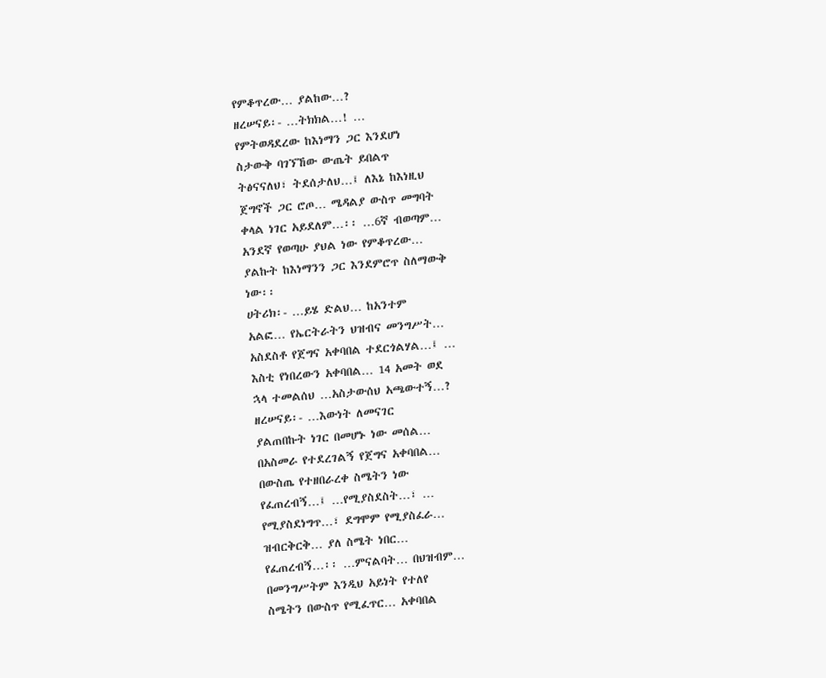የምቆጥረው… ያልከው…?
ዘረሠናይ፡- …ትክክል…! …
የምትወዳደረው ከእነማን ጋር እንደሆነ
ስታውቅ ባገኘኸው ውጤት ይበልጥ
ትፅናናለህ፣ ትደሰታለህ…፤ ለእኔ ከእነዚህ
ጀግኖች ጋር ሮጦ… ሜዳልያ ውስጥ መግባት
ቀላል ነገር አይደለም…፡፡ …6ኛ ብወጣም…
አንደኛ የወጣሁ ያህል ነው የምቆጥረው…
ያልኩት ከእነማንን ጋር እንደምሮጥ ስለማውቅ
ነው፡፡
ሀትሪክ፡- …ይሄ ድልህ… ከአንተም
አልፎ… የኤርትራትን ህዝብና መንግሥት…
አስደስቶ የጀግና አቀባበል ተደርጎልሃል…፤ …
እስቲ የነበረውን አቀባበል… 14 አመት ወደ
ኋላ ተመልሰህ …አስታውሰህ አጫውተኝ…?
ዘረሠናይ፡- …እውነት ለመናገር
ያልጠበኩት ነገር በመሆኑ ነው መሰል…
በአስመራ የተደረገልኝ የጀግና አቀባበል…
በውስጤ የተዘበራረቀ ስሜትን ነው
የፈጠረብኝ…፤ …የሚያስደስት…፣ …
የሚያስደነግጥ…፣ ደግሞም የሚያስፈራ…
ዝብርቅርቅ… ያለ ስሜት ነበር…
የፈጠረብኝ…፡፡ …ምናልባት… በህዝብም…
በመንግሥትም እንዲህ አይነት የተለየ
ስሜትን በውስጥ የሚፈጥር… አቀባበል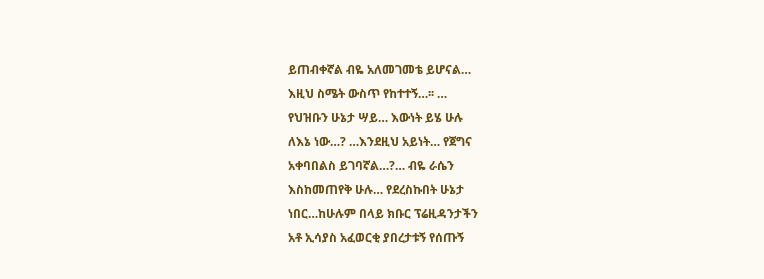ይጠብቀኛል ብዬ አለመገመቴ ይሆናል…
እዚህ ስሜት ውስጥ የከተተኝ…፡፡ …
የህዝቡን ሁኔታ ሣይ… እውነት ይሄ ሁሉ
ለእኔ ነው…? …እንደዚህ አይነት… የጀግና
አቀባበልስ ይገባኛል…?… ብዬ ራሴን
እስከመጠየቅ ሁሉ… የደረስኩበት ሁኔታ
ነበር…ከሁሉም በላይ ክቡር ፕሬዚዳንታችን
አቶ ኢሳያስ አፈወርቂ ያበረታቱኝ የሰጡኝ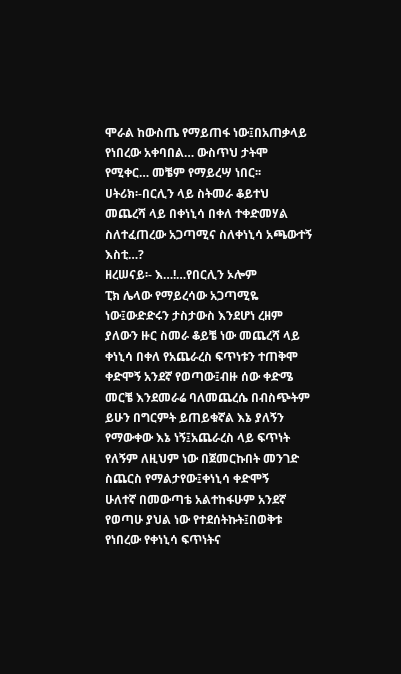ሞራል ከውስጤ የማይጠፋ ነው፤በአጠቃላይ
የነበረው አቀባበል… ውስጥህ ታትሞ
የሚቀር… መቼም የማይረሣ ነበር፡፡
ሀትሪክ፡-በርሊን ላይ ስትመራ ቆይተህ
መጨረሻ ላይ በቀነኒሳ በቀለ ተቀድመሃል
ስለተፈጠረው አጋጣሚና ስለቀነኒሳ አጫውተኝ
እስቲ…?
ዘረሠናይ፡- እ…!…የበርሊን ኦሎም
ፒክ ሌላው የማይረሳው አጋጣሚዬ
ነው፤ውድድሩን ታስታውስ እንደሆነ ረዘም
ያለውን ዙር ስመራ ቆይቼ ነው መጨረሻ ላይ
ቀነኒሳ በቀለ የአጨራረስ ፍጥነቱን ተጠቅሞ
ቀድሞኝ አንደኛ የወጣው፤ብዙ ሰው ቀድሜ
መርቼ እንደመራሬ ባለመጨረሴ በብስጭትም
ይሁን በግርምት ይጠይቁኛል እኔ ያለኝን
የማውቀው እኔ ነኝ፤አጨራረስ ላይ ፍጥነት
የለኝም ለዚህም ነው በጀመርኩበት መንገድ
ስጨርስ የማልታየው፤ቀነኒሳ ቀድሞኝ
ሁለተኛ በመውጣቴ አልተከፋሁም አንደኛ
የወጣሁ ያህል ነው የተደሰትኩት፤በወቅቱ
የነበረው የቀነኒሳ ፍጥነትና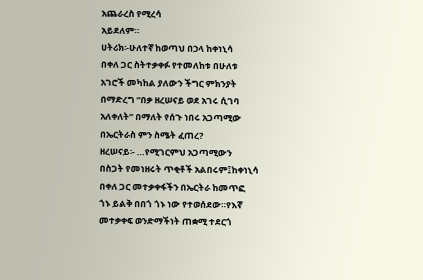አጨራረስ የሚረሳ
አይደለም።
ሀትሪክ፡-ሁለተኛ ከወጣህ በኃላ ከቀነኒሳ
በቀለ ጋር ስትተቃቀፉ የተመለከቱ በሁለቱ
አገሮች መካከል ያለውን ችግር ምክንያት
በማድረግ “በቃ ዘረሠናይ ወደ አገሩ ሲገባ
አለቀለት” በማለት የሰጉ ነበሩ አጋጣሚው
በኤርትራስ ምን ስሜት ፈጠረ?
ዘረሠናይ፡- …የሚገርምህ አጋጣሚውን
በስጋት የመነዘሩት ጥቂቶች አልበሩም፤ከቀነኒሳ
በቀለ ጋር መተቃቀፋችን በኤርትራ ከመጥፎ
ጎኑ ይልቅ በበጎ ጎኑ ነው የተወሰደው።የእኛ
መተቃቀፍ ወንድማችነት ጠቋሚ ተደርጎ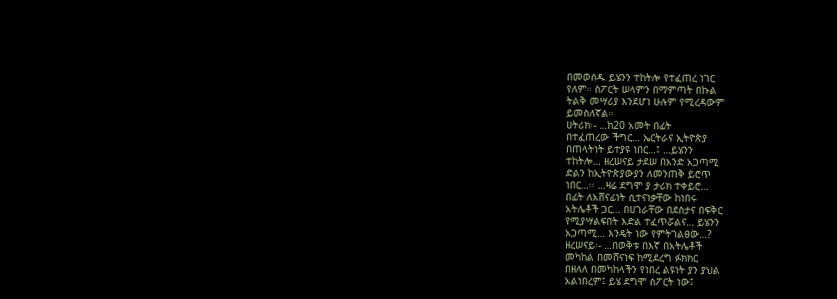በመወሰዱ ይሄንን ተከትሎ የተፈጠረ ነገር
የለም። ስፖርት ሠላምን በማምጣት በኩል
ትልቅ መሣሪያ እንደሆነ ሁሉም የሚረዳውም
ይመስለኛል።
ሀትሪክ፡- …ከ20 አመት በፊት
በተፈጠረው ችግር… ኤርትራና ኢትዮጵያ
በጠላትነት ይተያዩ ነበር…፤ …ይሄንን
ተከትሎ… ዘረሠናይ ታደሠ በአንድ አጋጣሚ
ድልን ከኢትዮጵያውያን ለመንጠቅ ይሮጥ
ነበር…፡፡ …ዛሬ ደግሞ ያ ታሪክ ተቀይሮ…
በፊት ለአሸናፊነት ሲተናነቃቸው ከነበሩ
አትሌቶች ጋር… በሀገራቸው በደስታና በፍቅር
የሚያሣልፍበት እድል ተፈጥሯልና… ይሄንን
አጋጣሚ… እንዴት ነው የምትገልፀው…?
ዘረሠናይ፡- …በወቅቱ በእኛ በአትሌቶች
መካከል በመሸናነፍ ከሚደረግ ፉክክር
በዘለለ በመካከላችን የነበረ ልዩነት ያን ያህል
አልነበረም፤ ይሄ ደግሞ ስፖርት ነው፤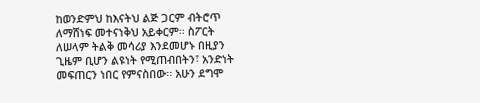ከወንድምህ ከእናትህ ልጅ ጋርም ብትሮጥ
ለማሸነፍ መተናነቅህ አይቀርም፡፡ ስፖርት
ለሠላም ትልቅ መሳሪያ እንደመሆኑ በዚያን
ጊዜም ቢሆን ልዩነት የሚጠብበትን፣ አንድነት
መፍጠርን ነበር የምናስበው፡፡ አሁን ደግሞ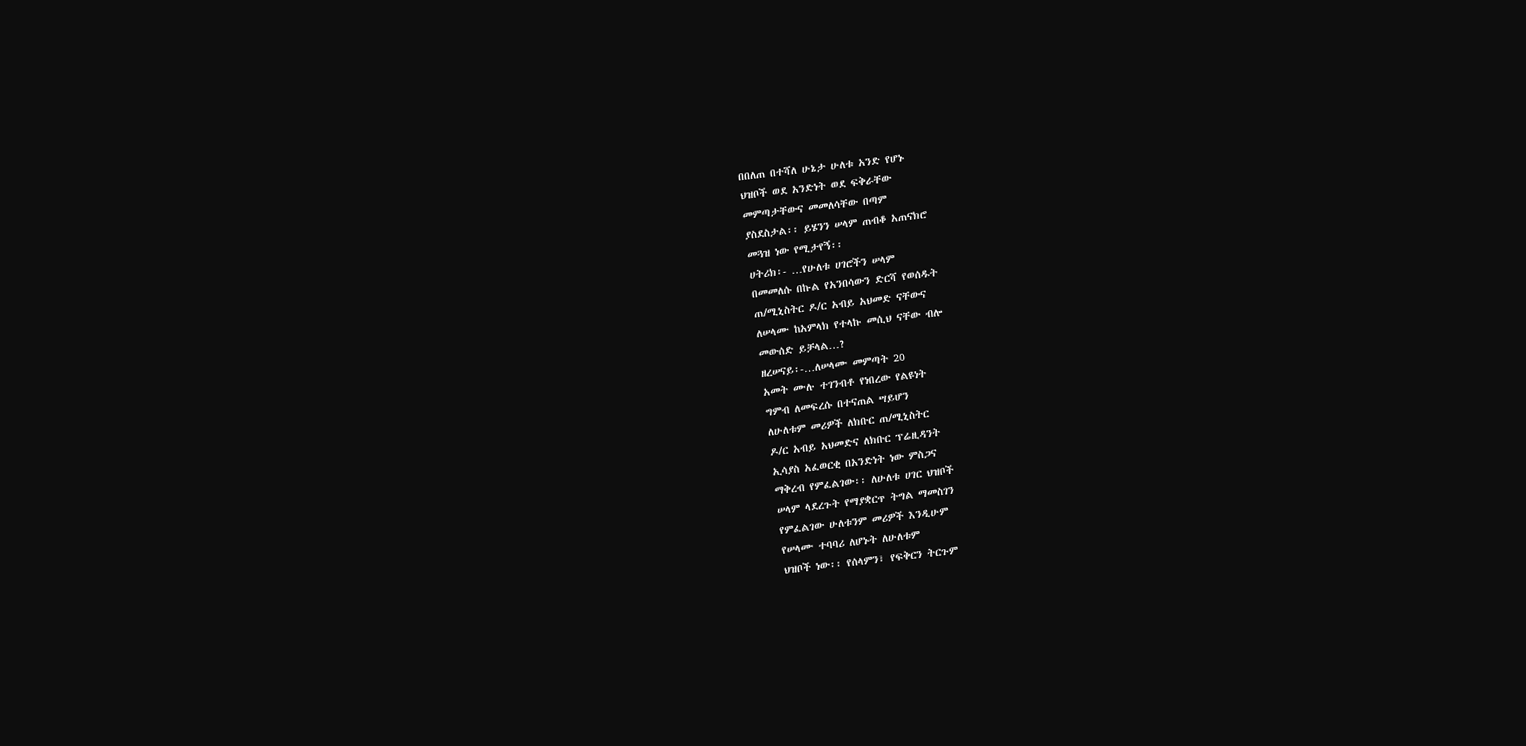በበለጠ በተሻለ ሁኔታ ሁለቱ አንድ የሆኑ
ህዝቦች ወደ አንድነት ወደ ፍቅራቸው
መምጣታቸውና መመለሳቸው በጣም
ያስደስታል፡፡ ይሄንን ሠላም ጠብቆ አጠናክሮ
መጓዝ ነው የሚታየኝ፡፡
ሀትሪክ፡- …የሁለቱ ሀገሮችን ሠላም
በመመለሱ በኩል የአንበሳውን ድርሻ የወሰዱት
ጠ/ሚኒስትር ዶ/ር አብይ አህመድ ናቸውና
ለሠላሙ ከአምላክ የተላኩ መሲህ ናቸው ብሎ
መውሰድ ይቻላል…?
ዘረሠናይ፡-…ለሠላሙ መምጣት 20
አመት ሙሉ ተገንብቶ የነበረው የልዩነት
ግምብ ለመፍረሱ በተናጠል ሣይሆን
ለሁለቱም መሪዎች ለክቡር ጠ/ሚኒስትር
ዶ/ር አብይ አህመድና ለክቡር ፕሬዚዳንት
ኢሳያስ አፈወርቂ በአንድነት ነው ምስጋና
ማቅረብ የምፈልገው፡፡ ለሁለቱ ሀገር ህዝቦች
ሠላም ላደረጉት የማያቋርጥ ትግል ማመስገን
የምፈልገው ሁለቱንም መሪዎች እንዲሁም
የሠላሙ ተባባሪ ለሆኑት ለሁለቱም
ህዝቦች ነው፡፡ የሰላምን፣ የፍቅርን ትርጉም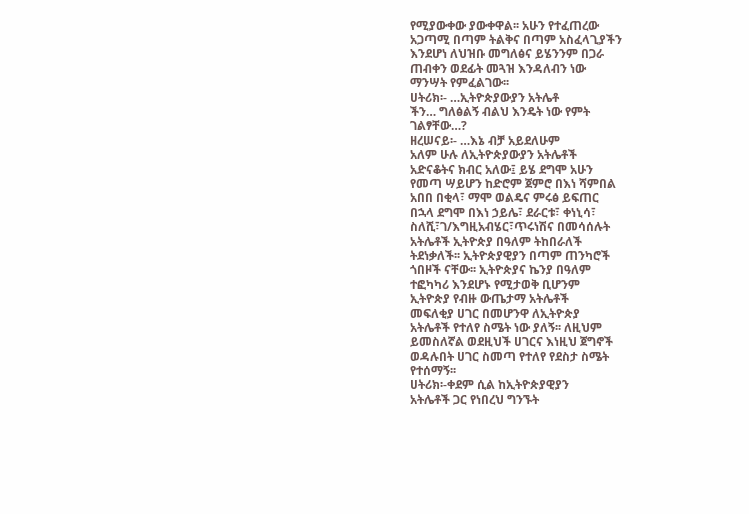የሚያውቀው ያውቀዋል፡፡ አሁን የተፈጠረው
አጋጣሚ በጣም ትልቅና በጣም አስፈላጊያችን
እንደሆነ ለህዝቡ መግለፅና ይሄንንም በጋራ
ጠብቀን ወደፊት መጓዝ እንዳለብን ነው
ማንሣት የምፈልገው፡፡
ሀትሪክ፡- …ኢትዮጵያውያን አትሌቶ
ችን… ግለፅልኝ ብልህ እንዴት ነው የምት
ገልፃቸው…?
ዘረሠናይ፡- …እኔ ብቻ አይደለሁም
አለም ሁሉ ለኢትዮጵያውያን አትሌቶች
አድናቆትና ክብር አለው፤ ይሄ ደግሞ አሁን
የመጣ ሣይሆን ከድሮም ጀምሮ በእነ ሻምበል
አበበ በቂላ፣ ማሞ ወልዴና ምሩፅ ይፍጠር
በኋላ ደግሞ በእነ ኃይሌ፣ ደራርቱ፣ ቀነኒሳ፣
ስለሺ፣ገ/እግዚአብሄር፣ጥሩነሽና በመሳሰሉት
አትሌቶች ኢትዮጵያ በዓለም ትከበራለች
ትደነቃለች፡፡ ኢትዮጵያዊያን በጣም ጠንካሮች
ጎበዞች ናቸው፡፡ ኢትዮጵያና ኬንያ በዓለም
ተፎካካሪ እንደሆኑ የሚታወቅ ቢሆንም
ኢትዮጵያ የብዙ ውጤታማ አትሌቶች
መፍለቂያ ሀገር በመሆንዋ ለኢትዮጵያ
አትሌቶች የተለየ ስሜት ነው ያለኝ፡፡ ለዚህም
ይመስለኛል ወደዚህች ሀገርና እነዚህ ጀግኖች
ወዳሉበት ሀገር ስመጣ የተለየ የደስታ ስሜት
የተሰማኝ፡፡
ሀትሪክ፡-ቀደም ሲል ከኢትዮጵያዊያን
አትሌቶች ጋር የነበረህ ግንኙት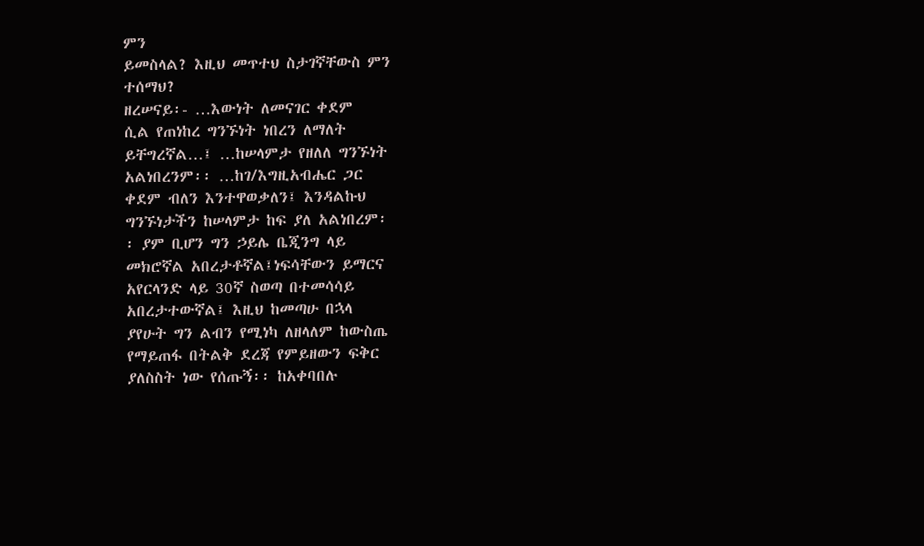ምን
ይመስላል? እዚህ መጥተህ ስታገኛቸውስ ምን
ተሰማህ?
ዘረሠናይ፡- …እውነት ለመናገር ቀደም
ሲል የጠነከረ ግንኙነት ነበረን ለማለት
ይቸግረኛል…፤ …ከሠላምታ የዘለለ ግንኙነት
አልነበረንም፡፡ …ከገ/እግዚአብሔር ጋር
ቀደም ብለን እንተዋወቃለን፤ እንዳልኩህ
ግንኙነታችን ከሠላምታ ከፍ ያለ አልነበረም፡
፡ ያም ቢሆን ግን ኃይሌ ቤጂንግ ላይ
መክሮኛል አበረታቶኛል፤ነፍሳቸውን ይማርና
አየርላንድ ላይ 30ኛ ስወጣ በተመሳሳይ
አበረታተውኛል፤ እዚህ ከመጣሁ በኋላ
ያየሁት ግን ልብን የሚነካ ለዘላለም ከውስጤ
የማይጠፋ በትልቅ ደረጃ የምይዘውን ፍቅር
ያለስስት ነው የሰጡኝ፡፡ ከአቀባበሉ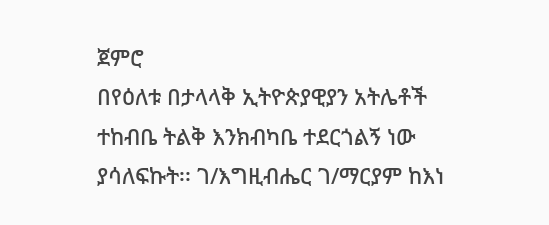ጀምሮ
በየዕለቱ በታላላቅ ኢትዮጵያዊያን አትሌቶች
ተከብቤ ትልቅ እንክብካቤ ተደርጎልኝ ነው
ያሳለፍኩት፡፡ ገ/እግዚብሔር ገ/ማርያም ከእነ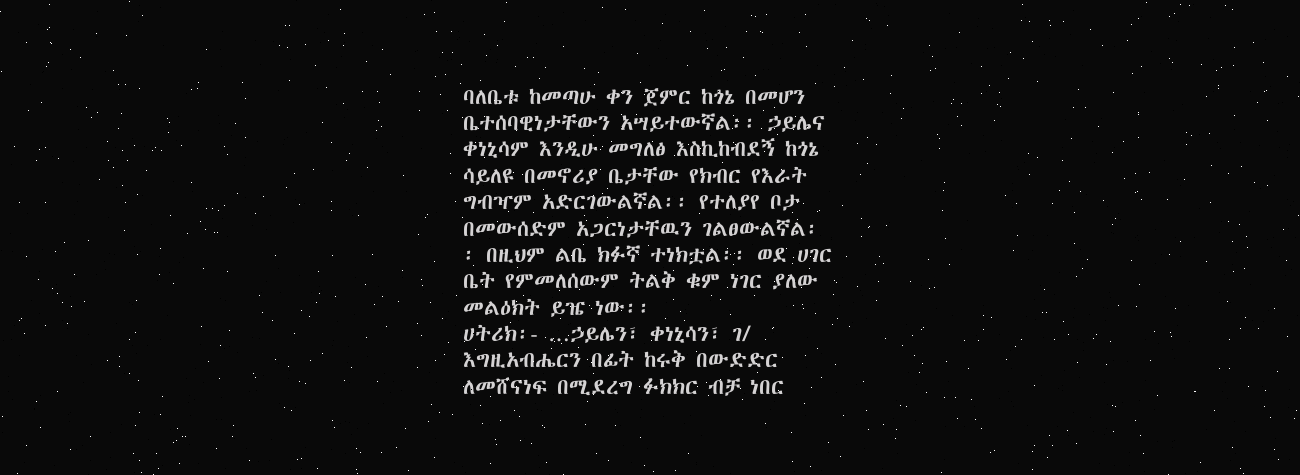ባለቤቱ ከመጣሁ ቀን ጀምር ከጎኔ በመሆን
ቤተሰባዊነታቸውን አሣይተውኛል፡፡ ኃይሌና
ቀነኒሳም እንዲሁ መግለፅ እስኪከብደኝ ከጎኔ
ሳይለዩ በመኖሪያ ቤታቸው የክብር የእራት
ግብዣም አድርገውልኛል፡፡ የተለያየ ቦታ
በመውሰድም አጋርነታቸዉን ገልፀውልኛል፡
፡ በዚህም ልቤ ክፉኛ ተነክቷል፡፡ ወደ ሀገር
ቤት የምመለሰውም ትልቅ ቁም ነገር ያለው
መልዕክት ይዤ ነው፡፡
ሀትሪክ፡- …ኃይሌን፣ ቀነኒሳን፣ ገ/
እግዚአብሔርን በፊት ከሩቅ በውድድር
ለመሸናነፍ በሚደረግ ፉክክር ብቻ ነበር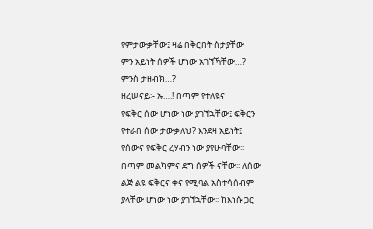የምታውቃቸው፤ ዛሬ በቅርበት ስታያቸው
ምን አይነት ሰዎች ሆነው አገኘኻቸው…?
ምንስ ታዘብክ…?
ዘረሠናይ፡- ኡ….! በጣም የተለዩና
የፍቅር ሰው ሆነው ነው ያገኘኋቸው፤ ፍቅርን
የተራበ ሰው ታውቃለህ? እንደዛ አይነት፤
የሰውና የፍቅር ረሃብን ነው ያየሁባቸው፡፡
በጣም መልካምና ደግ ሰዎች ናቸው፡፡ ለሰው
ልጅ ልዩ ፍቅርና ቀና የሚባል አስተሳሰብም
ያላቸው ሆነው ነው ያገኘኋቸው፡፡ ከእነሱ ጋር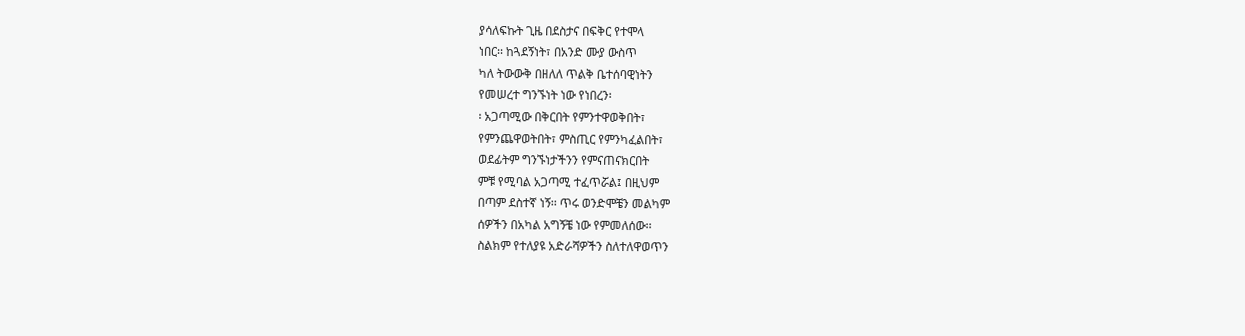ያሳለፍኩት ጊዜ በደስታና በፍቅር የተሞላ
ነበር፡፡ ከጓደኝነት፣ በአንድ ሙያ ውስጥ
ካለ ትውውቅ በዘለለ ጥልቅ ቤተሰባዊነትን
የመሠረተ ግንኙነት ነው የነበረን፡
፡ አጋጣሚው በቅርበት የምንተዋወቅበት፣
የምንጨዋወትበት፣ ምስጢር የምንካፈልበት፣
ወደፊትም ግንኙነታችንን የምናጠናክርበት
ምቹ የሚባል አጋጣሚ ተፈጥሯል፤ በዚህም
በጣም ደስተኛ ነኝ፡፡ ጥሩ ወንድሞቼን መልካም
ሰዎችን በአካል አግኝቼ ነው የምመለሰው፡፡
ስልክም የተለያዩ አድራሻዎችን ስለተለዋወጥን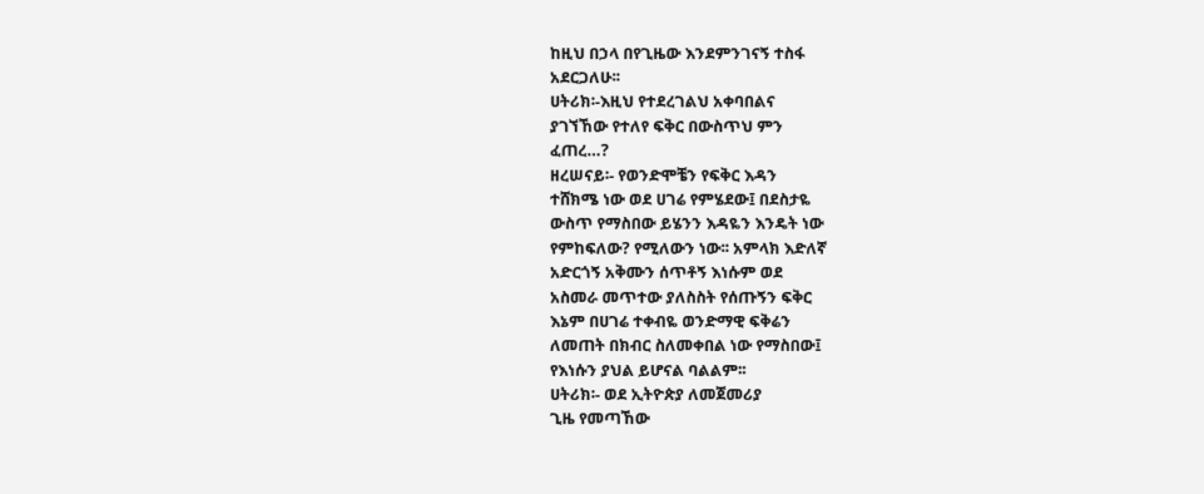ከዚህ በኃላ በየጊዜው እንደምንገናኝ ተስፋ
አደርጋለሁ፡፡
ሀትሪክ፡-እዚህ የተደረገልህ አቀባበልና
ያገኘኸው የተለየ ፍቅር በውስጥህ ምን
ፈጠረ…?
ዘረሠናይ፡- የወንድሞቼን የፍቅር እዳን
ተሸክሜ ነው ወደ ሀገሬ የምሄደው፤ በደስታዬ
ውስጥ የማስበው ይሄንን እዳዬን እንዴት ነው
የምከፍለው? የሚለውን ነው፡፡ አምላክ እድለኛ
አድርጎኝ አቅሙን ሰጥቶኝ እነሱም ወደ
አስመራ መጥተው ያለስስት የሰጡኝን ፍቅር
እኔም በሀገሬ ተቀብዬ ወንድማዊ ፍቅሬን
ለመጠት በክብር ስለመቀበል ነው የማስበው፤
የእነሱን ያህል ይሆናል ባልልም፡፡
ሀትሪክ፡- ወደ ኢትዮጵያ ለመጀመሪያ
ጊዜ የመጣኸው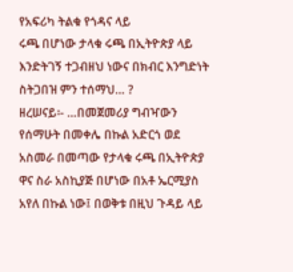የአፍሪካ ትልቁ የጎዳና ላይ
ሩጫ በሆነው ታላቁ ሩጫ በኢትዮጵያ ላይ
እንድትገኝ ተጋብዘህ ነውና በክብር እንግድነት
ስትጋበዝ ምን ተሰማህ… ?
ዘረሠናይ፡- …በመጀመሪያ ግብዣውን
የሰማሁት በመቀሌ በኩል አድርጎ ወደ
አስመራ በመጣው የታላቁ ሩጫ በኢትዮጵያ
ዋና ስራ አስኪያጅ በሆነው በአቶ ኤርሚያስ
አየለ በኩል ነው፤ በወቅቱ በዚህ ጉዳይ ላይ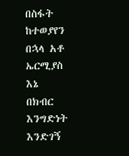በስፋት ከተወያየን በኋላ አቶ ኤርሚያስ እኔ
በክብር እንግድነት እንድገኝ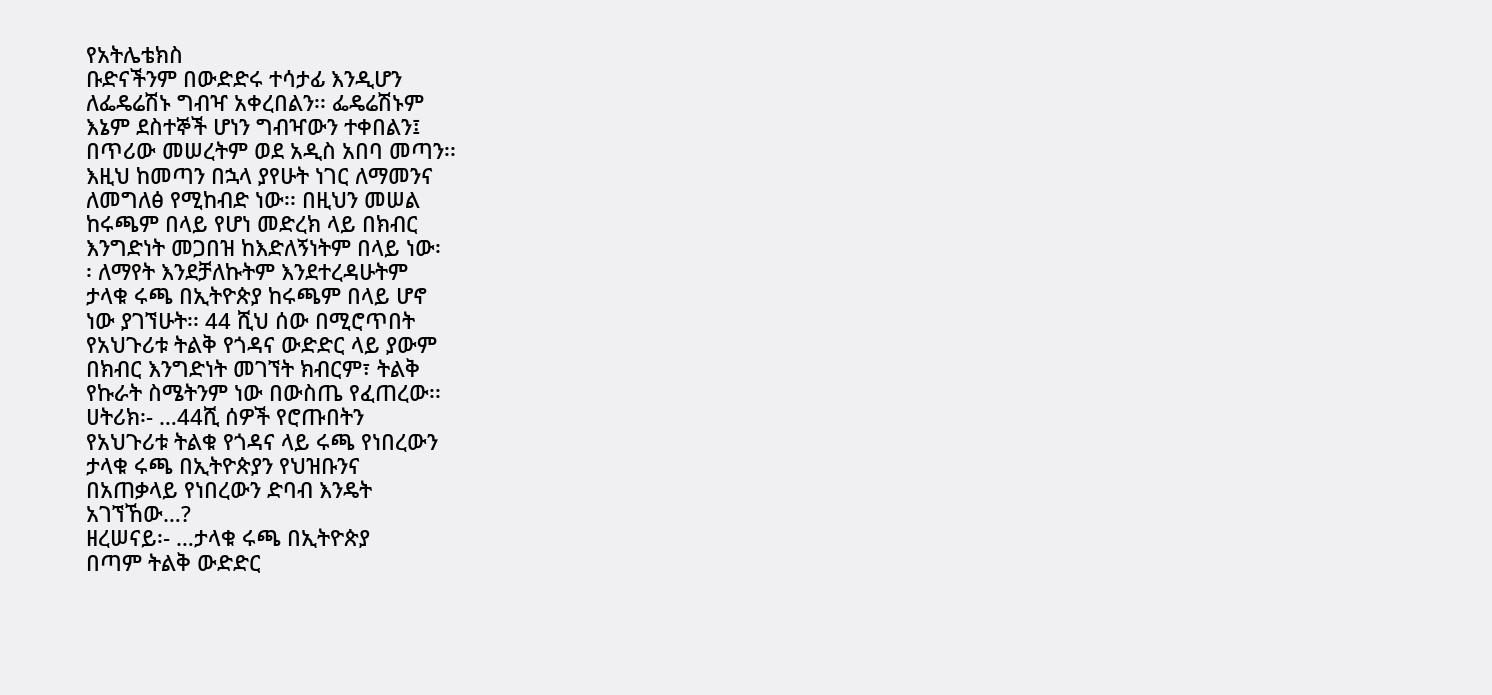የአትሌቴክስ
ቡድናችንም በውድድሩ ተሳታፊ እንዲሆን
ለፌዴሬሽኑ ግብዣ አቀረበልን፡፡ ፌዴሬሽኑም
እኔም ደስተኞች ሆነን ግብዣውን ተቀበልን፤
በጥሪው መሠረትም ወደ አዲስ አበባ መጣን፡፡
እዚህ ከመጣን በኋላ ያየሁት ነገር ለማመንና
ለመግለፅ የሚከብድ ነው፡፡ በዚህን መሠል
ከሩጫም በላይ የሆነ መድረክ ላይ በክብር
እንግድነት መጋበዝ ከእድለኝነትም በላይ ነው፡
፡ ለማየት እንደቻለኩትም እንደተረዳሁትም
ታላቁ ሩጫ በኢትዮጵያ ከሩጫም በላይ ሆኖ
ነው ያገኘሁት፡፡ 44 ሺህ ሰው በሚሮጥበት
የአህጉሪቱ ትልቅ የጎዳና ውድድር ላይ ያውም
በክብር እንግድነት መገኘት ክብርም፣ ትልቅ
የኩራት ስሜትንም ነው በውስጤ የፈጠረው፡፡
ሀትሪክ፡- …44ሺ ሰዎች የሮጡበትን
የአህጉሪቱ ትልቁ የጎዳና ላይ ሩጫ የነበረውን
ታላቁ ሩጫ በኢትዮጵያን የህዝቡንና
በአጠቃላይ የነበረውን ድባብ እንዴት
አገኘኸው…?
ዘረሠናይ፡- …ታላቁ ሩጫ በኢትዮጵያ
በጣም ትልቅ ውድድር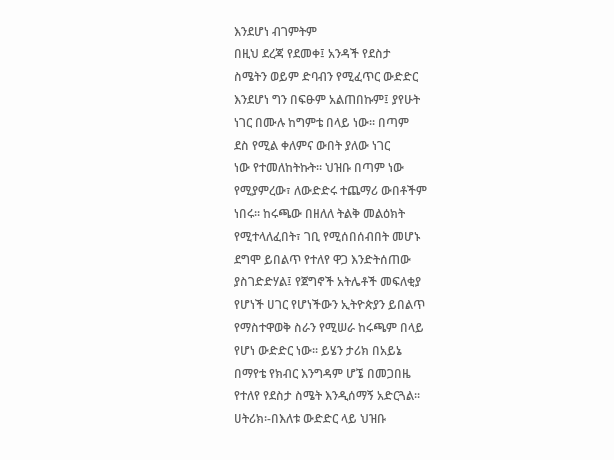እንደሆነ ብገምትም
በዚህ ደረጃ የደመቀ፤ አንዳች የደስታ
ስሜትን ወይም ድባብን የሚፈጥር ውድድር
እንደሆነ ግን በፍፁም አልጠበኩም፤ ያየሁት
ነገር በሙሉ ከግምቴ በላይ ነው፡፡ በጣም
ደስ የሚል ቀለምና ውበት ያለው ነገር
ነው የተመለከትኩት፡፡ ህዝቡ በጣም ነው
የሚያምረው፣ ለውድድሩ ተጨማሪ ውበቶችም
ነበሩ፡፡ ከሩጫው በዘለለ ትልቅ መልዕክት
የሚተላለፈበት፣ ገቢ የሚሰበሰብበት መሆኑ
ደግሞ ይበልጥ የተለየ ዋጋ እንድትሰጠው
ያስገድድሃል፤ የጀግኖች አትሌቶች መፍለቂያ
የሆነች ሀገር የሆነችውን ኢትዮጵያን ይበልጥ
የማስተዋወቅ ስራን የሚሠራ ከሩጫም በላይ
የሆነ ውድድር ነው፡፡ ይሄን ታሪክ በአይኔ
በማየቴ የክብር እንግዳም ሆኜ በመጋበዜ
የተለየ የደስታ ስሜት እንዲሰማኝ አድርጓል፡፡
ሀትሪክ፡-በእለቱ ውድድር ላይ ህዝቡ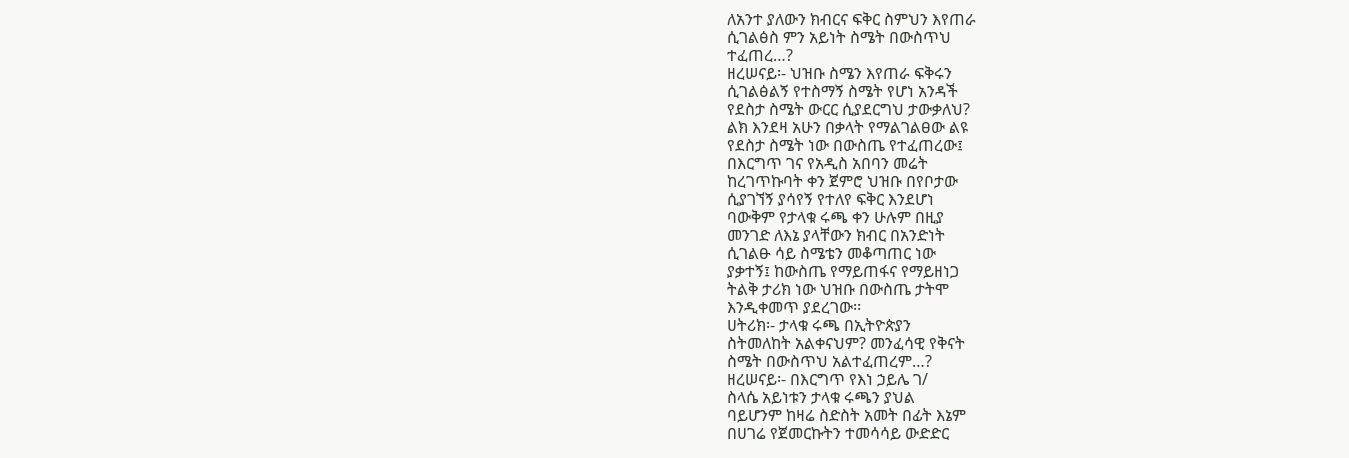ለአንተ ያለውን ክብርና ፍቅር ስምህን እየጠራ
ሲገልፅስ ምን አይነት ስሜት በውስጥህ
ተፈጠረ…?
ዘረሠናይ፡- ህዝቡ ስሜን እየጠራ ፍቅሩን
ሲገልፅልኝ የተስማኝ ስሜት የሆነ አንዳች
የደስታ ስሜት ውርር ሲያደርግህ ታውቃለህ?
ልክ እንደዛ አሁን በቃላት የማልገልፀው ልዩ
የደስታ ስሜት ነው በውስጤ የተፈጠረው፤
በእርግጥ ገና የአዲስ አበባን መሬት
ከረገጥኩባት ቀን ጀምሮ ህዝቡ በየቦታው
ሲያገኘኝ ያሳየኝ የተለየ ፍቅር እንደሆነ
ባውቅም የታላቁ ሩጫ ቀን ሁሉም በዚያ
መንገድ ለእኔ ያላቸውን ክብር በአንድነት
ሲገልፁ ሳይ ስሜቴን መቆጣጠር ነው
ያቃተኝ፤ ከውስጤ የማይጠፋና የማይዘነጋ
ትልቅ ታሪክ ነው ህዝቡ በውስጤ ታትሞ
እንዲቀመጥ ያደረገው፡፡
ሀትሪክ፡- ታላቁ ሩጫ በኢትዮጵያን
ስትመለከት አልቀናህም? መንፈሳዊ የቅናት
ስሜት በውስጥህ አልተፈጠረም…?
ዘረሠናይ፡- በእርግጥ የእነ ኃይሌ ገ/
ስላሴ አይነቱን ታላቁ ሩጫን ያህል
ባይሆንም ከዛሬ ስድስት አመት በፊት እኔም
በሀገሬ የጀመርኩትን ተመሳሳይ ውድድር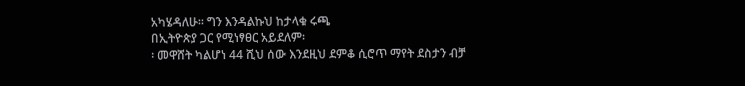አካሄዳለሁ፡፡ ግን እንዳልኩህ ከታላቁ ሩጫ
በኢትዮጵያ ጋር የሚነፃፀር አይደለም፡
፡ መዋሸት ካልሆነ 44 ሺህ ሰው እንደዚህ ደምቆ ሲሮጥ ማየት ደስታን ብቻ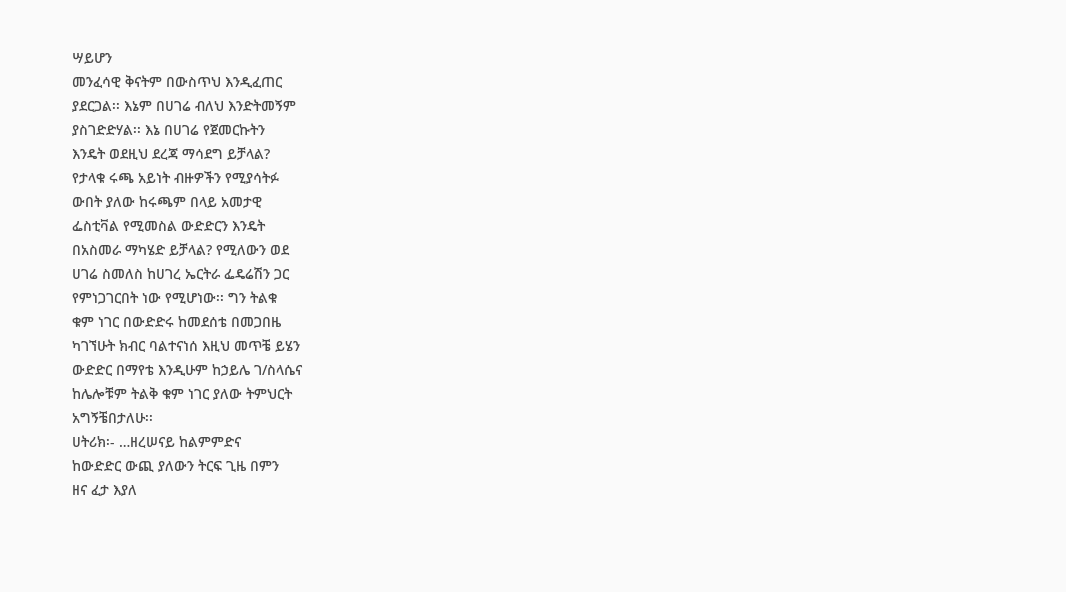ሣይሆን
መንፈሳዊ ቅናትም በውስጥህ እንዲፈጠር
ያደርጋል፡፡ እኔም በሀገሬ ብለህ እንድትመኝም
ያስገድድሃል፡፡ እኔ በሀገሬ የጀመርኩትን
እንዴት ወደዚህ ደረጃ ማሳደግ ይቻላል?
የታላቁ ሩጫ አይነት ብዙዎችን የሚያሳትፉ
ውበት ያለው ከሩጫም በላይ አመታዊ
ፌስቲቫል የሚመስል ውድድርን እንዴት
በአስመራ ማካሄድ ይቻላል? የሚለውን ወደ
ሀገሬ ስመለስ ከሀገረ ኤርትራ ፌዴሬሽን ጋር
የምነጋገርበት ነው የሚሆነው፡፡ ግን ትልቁ
ቁም ነገር በውድድሩ ከመደሰቴ በመጋበዜ
ካገኘሁት ክብር ባልተናነሰ እዚህ መጥቼ ይሄን
ውድድር በማየቴ እንዲሁም ከኃይሌ ገ/ስላሴና
ከሌሎቹም ትልቅ ቁም ነገር ያለው ትምህርት
አግኝቼበታለሁ፡፡
ሀትሪክ፡- …ዘረሠናይ ከልምምድና
ከውድድር ውጪ ያለውን ትርፍ ጊዜ በምን
ዘና ፈታ እያለ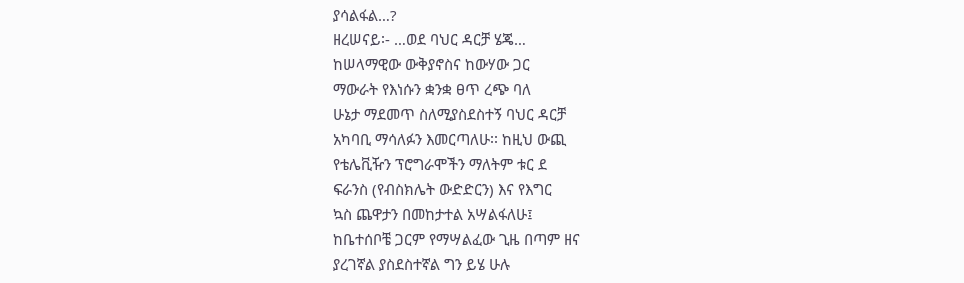ያሳልፋል…?
ዘረሠናይ፡- …ወደ ባህር ዳርቻ ሄጄ…
ከሠላማዊው ውቅያኖስና ከውሃው ጋር
ማውራት የእነሱን ቋንቋ ፀጥ ረጭ ባለ
ሁኔታ ማደመጥ ስለሚያስደስተኝ ባህር ዳርቻ
አካባቢ ማሳለፉን እመርጣለሁ፡፡ ከዚህ ውጪ
የቴሌቪዥን ፕሮግራሞችን ማለትም ቱር ደ
ፍራንስ (የብስክሌት ውድድርን) እና የእግር
ኳስ ጨዋታን በመከታተል አሣልፋለሁ፤
ከቤተሰቦቼ ጋርም የማሣልፈው ጊዜ በጣም ዘና
ያረገኛል ያስደስተኛል ግን ይሄ ሁሉ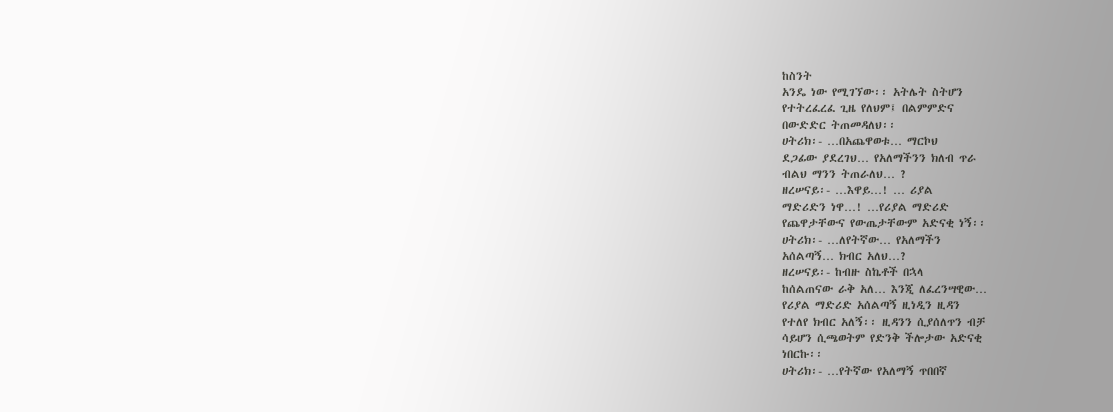ከስንት
አንዴ ነው የሚገኘው፡፡ አትሌት ስትሆን
የተትረፈረፈ ጊዜ የለህም፤ በልምምድና
በውድድር ትጠመዳለህ፡፡
ሀትሪክ፡- …በአጨዋወቱ… ማርኮህ
ደጋፊው ያደረገህ… የአለማችንን ክለብ ጥራ
ብልህ ማንን ትጠራለህ… ?
ዘረሠናይ፡- …እዋይ…! … ሪያል
ማድሪድን ነዋ…! …የሪያል ማድሪድ
የጨዋታቸውና የውጤታቸውም አድናቂ ነኝ፡፡
ሀትሪክ፡- …ለየትኛው… የአለማችን
አሰልጣኝ… ክብር አለህ…?
ዘረሠናይ፡- ከብዙ ስኬቶች በኋላ
ከሰልጠናው ራቅ አለ… እንጂ ለፈረንሣዊው…
የሪያል ማድሪድ አሰልጣኝ ዚነዲን ዚዳን
የተለየ ክብር አለኝ፡፡ ዚዳንን ሲያሰለጥን ብቻ
ሳይሆን ሲጫወትም የድንቅ ችሎታው አድናቂ
ነበርኩ፡፡
ሀትሪክ፡- …የትኛው የአለማኝ ጥበበኛ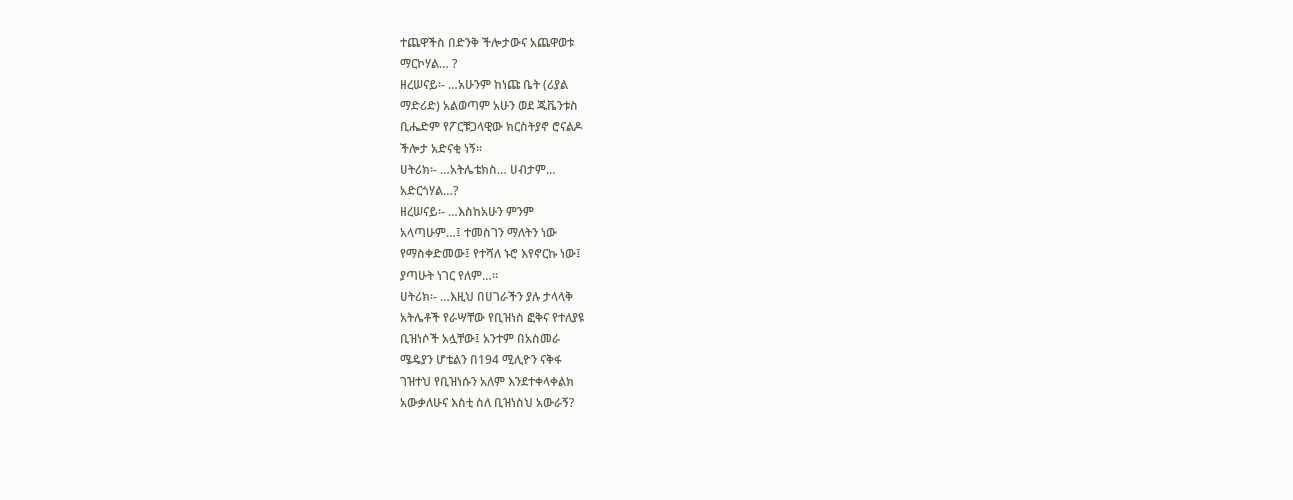ተጨዋችስ በድንቅ ችሎታውና አጨዋወቱ
ማርኮሃል… ?
ዘረሠናይ፡- …አሁንም ከነጩ ቤት (ሪያል
ማድሪድ) አልወጣም አሁን ወደ ጁቬንቱስ
ቢሔድም የፖርቹጋላዊው ክርስትያኖ ሮናልዶ
ችሎታ አድናቂ ነኝ፡፡
ሀትሪክ፡- …አትሌቴክስ… ሀብታም…
አድርጎሃል…?
ዘረሠናይ፡- …እስከአሁን ምንም
አላጣሁም…፤ ተመስገን ማለትን ነው
የማስቀድመው፤ የተሻለ ኑሮ እየኖርኩ ነው፤
ያጣሁት ነገር የለም…፡፡
ሀትሪክ፡- …እዚህ በሀገራችን ያሉ ታላላቅ
አትሌቶች የራሣቸው የቢዝነስ ፎቅና የተለያዩ
ቢዝነሶች አሏቸው፤ አንተም በአስመራ
ሜዴያን ሆቴልን በ194 ሚሊዮን ናቅፋ
ገዝተህ የቢዝነሱን አለም እንደተቀላቀልክ
አውቃለሁና እስቲ ስለ ቢዝነስህ አውራኝ?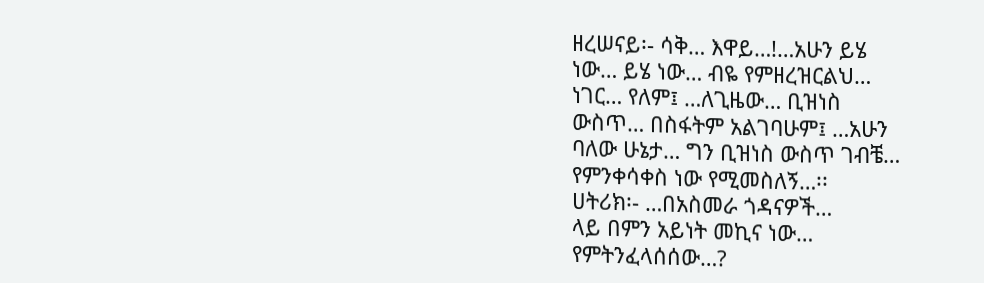ዘረሠናይ፡- ሳቅ… እዋይ…!…አሁን ይሄ
ነው… ይሄ ነው… ብዬ የምዘረዝርልህ…
ነገር… የለም፤ …ለጊዜው… ቢዝነስ
ውስጥ… በስፋትም አልገባሁም፤ …አሁን
ባለው ሁኔታ… ግን ቢዝነስ ውስጥ ገብቼ…
የምንቀሳቀስ ነው የሚመስለኝ…፡፡
ሀትሪክ፡- …በአስመራ ጎዳናዎች…
ላይ በምን አይነት መኪና ነው…
የምትንፈላሰሰው…?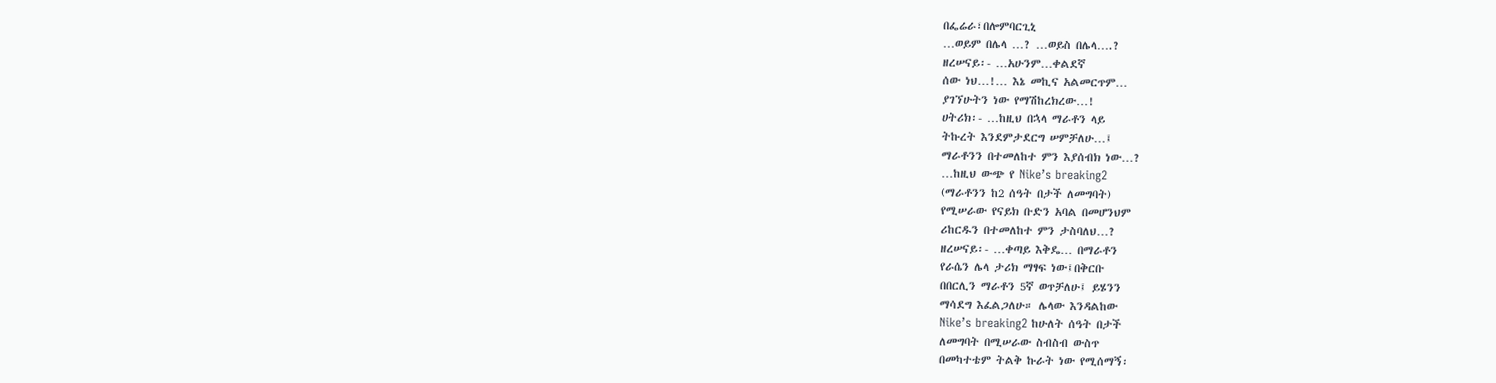በፌሬራ፣በሎምባርጊኒ
…ወይም በሌላ …? …ወይስ በሌላ….?
ዘረሠናይ፡- …አሁንም…ቀልደኛ
ሰው ነህ…!… እኔ መኪና አልመርጥም…
ያገኘሁትን ነው የማሽከረክረው…!
ሀትሪክ፡- …ከዚህ በኋላ ማራቶን ላይ
ትኩረት እንደምታደርግ ሠምቻለሁ…፤
ማራቶንን በተመለከተ ምን እያሰብክ ነው…?
…ከዚህ ውጭ የ Nike’s breaking2
(ማራቶንን ከ2 ሰዓት በታች ለመግባት)
የሚሠራው የናይክ ቡድን አባል በመሆንህም
ሪከርዱን በተመለከተ ምን ታስባለህ…?
ዘረሠናይ፡- …ቀጣይ እቅዴ… በማራቶን
የራሴን ሌላ ታሪክ ማፃፍ ነው፤በቅርቡ
በበርሊን ማራቶን 5ኛ ወጥቻለሁ፤ ይሄንን
ማሳደግ እፈልጋለሁ። ሌላው እንዳልከው
Nike’s breaking2 ከሁለት ሰዓት በታች
ለመግባት በሚሠራው ስብስብ ውስጥ
በመካተቴም ትልቅ ኩራት ነው የሚሰማኝ፡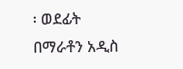፡ ወደፊት በማራቶን አዲስ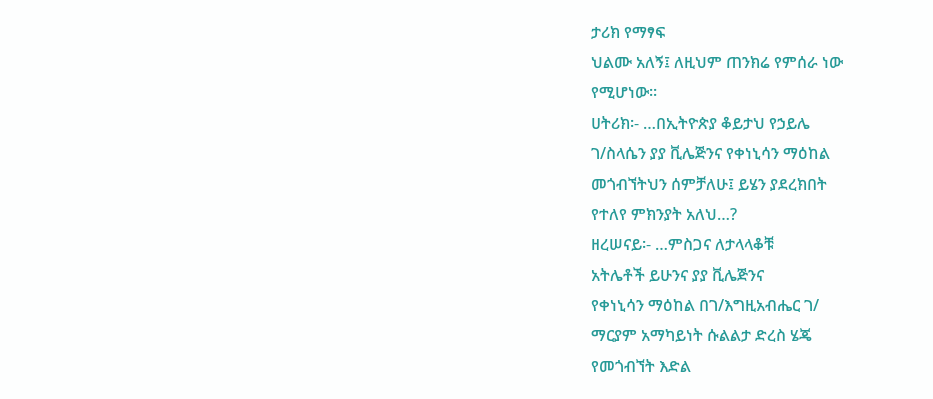ታሪክ የማፃፍ
ህልሙ አለኝ፤ ለዚህም ጠንክሬ የምሰራ ነው
የሚሆነው፡፡
ሀትሪክ፡- …በኢትዮጵያ ቆይታህ የኃይሌ
ገ/ስላሴን ያያ ቪሌጅንና የቀነኒሳን ማዕከል
መጎብኘትህን ሰምቻለሁ፤ ይሄን ያደረክበት
የተለየ ምክንያት አለህ…?
ዘረሠናይ፡- …ምስጋና ለታላላቆቹ
አትሌቶች ይሁንና ያያ ቪሌጅንና
የቀነኒሳን ማዕከል በገ/እግዚአብሔር ገ/
ማርያም አማካይነት ሱልልታ ድረስ ሄጄ
የመጎብኘት እድል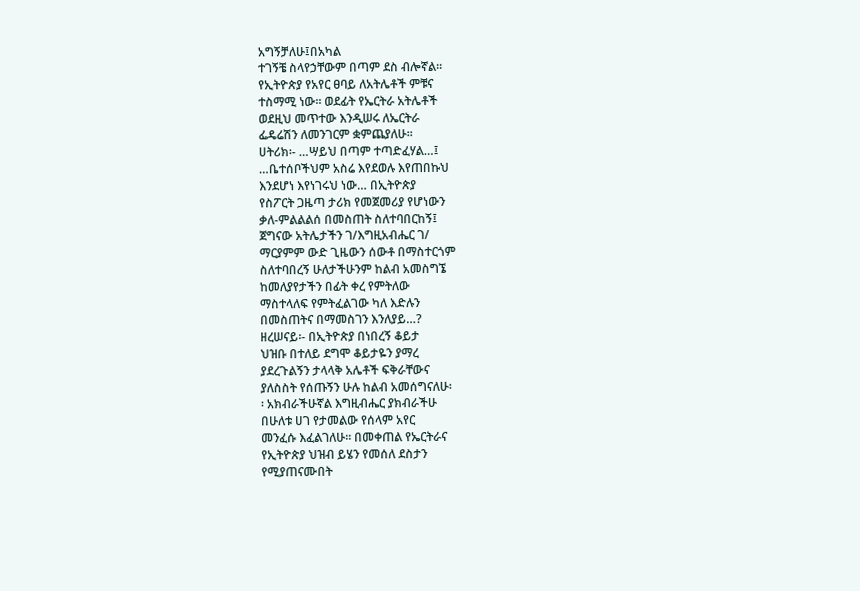አግኝቻለሁ፤በአካል
ተገኝቼ ስላየኃቸውም በጣም ደስ ብሎኛል፡፡
የኢትዮጵያ የአየር ፀባይ ለአትሌቶች ምቹና
ተስማሚ ነው፡፡ ወደፊት የኤርትራ አትሌቶች
ወደዚህ መጥተው እንዲሠሩ ለኤርትራ
ፌዴሬሽን ለመንገርም ቋምጨያለሁ፡፡
ሀትሪክ፡- …ሣይህ በጣም ተጣድፈሃል…፤
…ቤተሰቦችህም አስሬ እየደወሉ እየጠበኩህ
እንደሆነ እየነገሩህ ነው… በኢትዮጵያ
የስፖርት ጋዜጣ ታሪክ የመጀመሪያ የሆነውን
ቃለ-ምልልልሰ በመስጠት ስለተባበርከኝ፤
ጀግናው አትሌታችን ገ/እግዚአብሔር ገ/
ማርያምም ውድ ጊዜውን ሰውቶ በማስተርጎም
ስለተባበረኝ ሁለታችሁንም ከልብ አመስግኜ
ከመለያየታችን በፊት ቀረ የምትለው
ማስተላለፍ የምትፈልገው ካለ እድሉን
በመስጠትና በማመስገን እንለያይ…?
ዘረሠናይ፡- በኢትዮጵያ በነበረኝ ቆይታ
ህዝቡ በተለይ ደግሞ ቆይታዬን ያማረ
ያደረጉልኝን ታላላቅ አሌቶች ፍቅራቸውና
ያለስስት የሰጡኝን ሁሉ ከልብ አመሰግናለሁ፡
፡ አክብራችሁኛል እግዚብሔር ያክብራችሁ
በሁለቱ ሀገ የታመልው የሰላም አየር
መንፈሱ እፈልገለሁ፡፡ በመቀጠል የኤርትራና
የኢትዮጵያ ህዝብ ይሄን የመሰለ ደስታን
የሚያጠናሙበት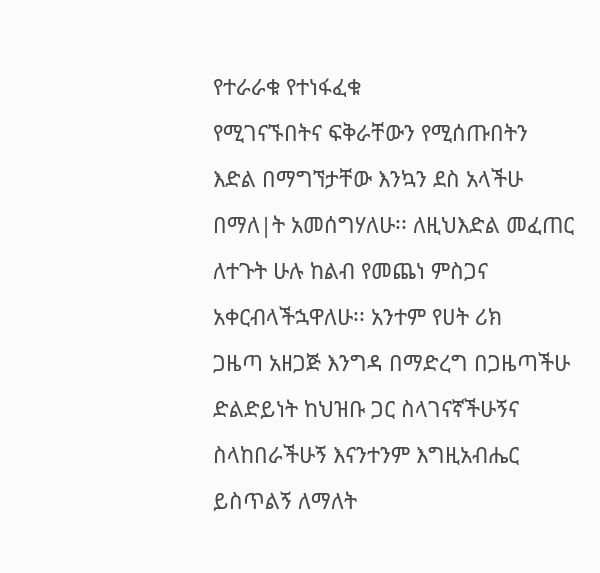የተራራቁ የተነፋፈቁ
የሚገናኙበትና ፍቅራቸውን የሚሰጡበትን
እድል በማግኘታቸው እንኳን ደስ አላችሁ
በማለ|ት አመሰግሃለሁ፡፡ ለዚህእድል መፈጠር
ለተጉት ሁሉ ከልብ የመጨነ ምስጋና
አቀርብላችኋዋለሁ፡፡ አንተም የሀት ሪክ
ጋዜጣ አዘጋጅ እንግዳ በማድረግ በጋዜጣችሁ
ድልድይነት ከህዝቡ ጋር ስላገናኛችሁኝና
ስላከበራችሁኝ እናንተንም እግዚአብሔር
ይስጥልኝ ለማለት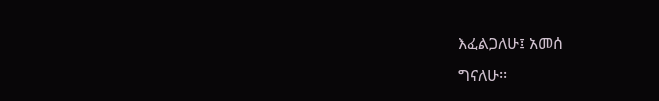እፈልጋለሁ፤ አመሰ
ግናለሁ፡፡